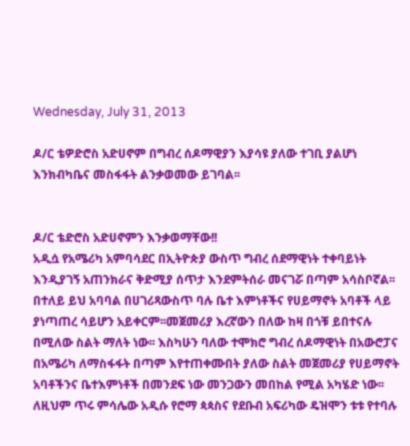Wednesday, July 31, 2013

ዶ/ር ቴዎድሮስ አድሀኖም በግብረ ሰዶማዊያን እያሳዩ ያለው ተገቢ ያልሆነ እንክብካቤና መስፋፋት ልንቃወመው ይገባል፡፡


ዶ/ር ቴድሮስ አድሀኖምን እንቃወማቸው!!
አዲሷ የአሜሪካ አምባሳደር በኢትዮጵያ ውስጥ ግብረ ሰደማዊነት ተቀባይነት እንዲያገኝ አጠንክራና ቅድሚያ ሰጥታ እንደምትሰራ መናገሯ በጣም አሳስቦኛል፡፡በተለይ ይህ አባባል በሀገሪጻውስጥ ባሉ ቤተ እምነቶችና የሀይማኖት አባቶች ላይ ያነጣጠረ ሳይሆን አይቀርም፡፡መጀመሪያ እረኛውን በለው ከዛ በጎቹ ይበተናሉ በሚለው ስልት ማለት ነው፡፡ እስካሁን ባለው ተሞክሮ ግብረ ሰዶማዊነት በአውሮፓና በአሜሪካ ለማስፋፋት በጣም እየተጠቀሙበት ያለው ስልት መጀመሪያ የሀይማኖት አባቶችንና ቤተእምነቶች በመንደፍ ነው መንጋውን መበከል የሚል አካሄድ ነው፡፡ለዚህም ጥሩ ምሳሌው አዲሱ የሮማ ጳጳስና የደቡብ አፍሪካው ዴዝሞን ቱቱ የተባሉ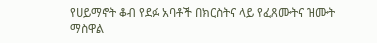የሀይማኖት ቆብ የደፉ አባቶች በክርስትና ላይ የፈጸሙትና ዝሙት ማስዋል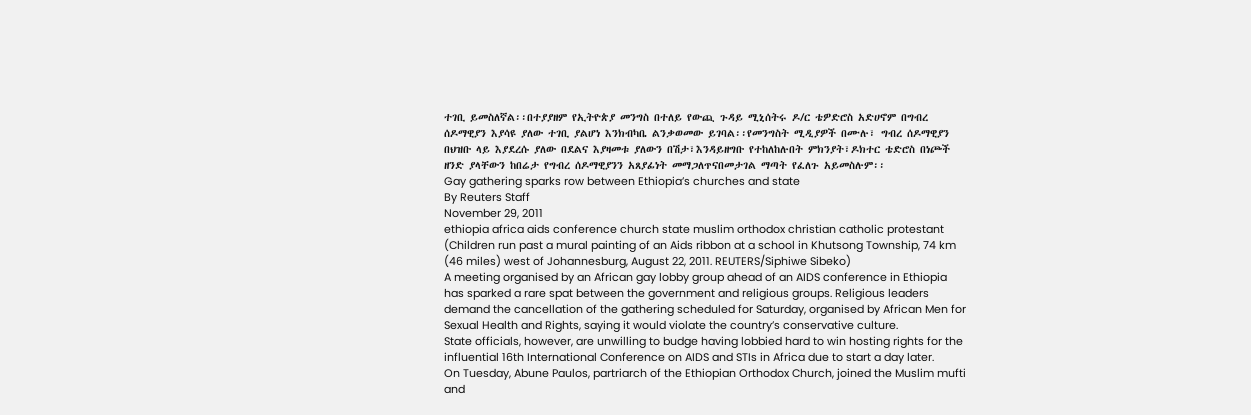ተገቢ ይመስለኛል፡፡በተያያዘም የኢትዮጵያ መንግስ በተለይ የውጪ ጉዳይ ሚኒሰትሩ ዶ/ር ቴዎድሮስ አድሀኖም በግብረ ሰዶማዊያን እያሳዩ ያለው ተገቢ ያልሆነ እንክብካቤ ልንቃወመው ይገባል፡፡የመንግስት ሚዲያዎች በሙሉ፣ ግብረ ሰዶማዊያን በህዝቡ ላይ እያደረሱ ያለው በደልና እያዛመቱ ያለውን በሽታ፣እንዳይዘግቡ የተከለከሉበት ምክንያት፣ዶክተር ቴድሮስ በነጮች ዘንድ ያላቸውን ከበሬታ የግብረ ሰዶማዊያንን አጸያፊነት መማጋለጥናበመታገል ማጣት የፈለጉ አይመስሉም፡፡
Gay gathering sparks row between Ethiopia’s churches and state
By Reuters Staff
November 29, 2011
ethiopia africa aids conference church state muslim orthodox christian catholic protestant
(Children run past a mural painting of an Aids ribbon at a school in Khutsong Township, 74 km (46 miles) west of Johannesburg, August 22, 2011. REUTERS/Siphiwe Sibeko)
A meeting organised by an African gay lobby group ahead of an AIDS conference in Ethiopia has sparked a rare spat between the government and religious groups. Religious leaders demand the cancellation of the gathering scheduled for Saturday, organised by African Men for Sexual Health and Rights, saying it would violate the country’s conservative culture.
State officials, however, are unwilling to budge having lobbied hard to win hosting rights for the influential 16th International Conference on AIDS and STIs in Africa due to start a day later.
On Tuesday, Abune Paulos, partriarch of the Ethiopian Orthodox Church, joined the Muslim mufti and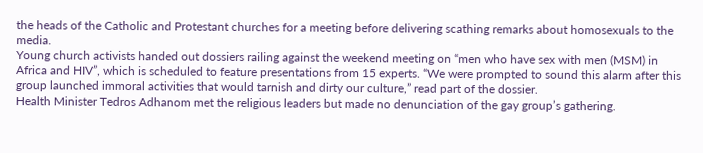the heads of the Catholic and Protestant churches for a meeting before delivering scathing remarks about homosexuals to the media.
Young church activists handed out dossiers railing against the weekend meeting on “men who have sex with men (MSM) in Africa and HIV”, which is scheduled to feature presentations from 15 experts. “We were prompted to sound this alarm after this group launched immoral activities that would tarnish and dirty our culture,” read part of the dossier.
Health Minister Tedros Adhanom met the religious leaders but made no denunciation of the gay group’s gathering.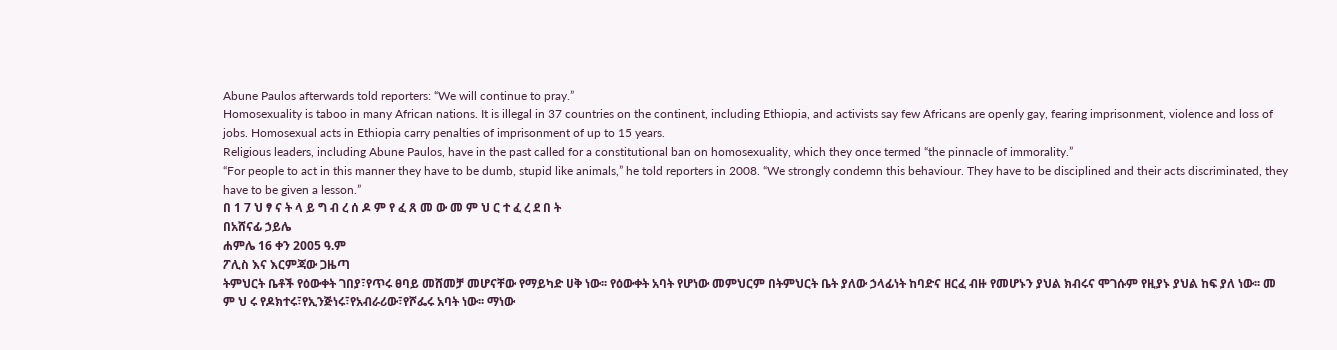Abune Paulos afterwards told reporters: “We will continue to pray.”
Homosexuality is taboo in many African nations. It is illegal in 37 countries on the continent, including Ethiopia, and activists say few Africans are openly gay, fearing imprisonment, violence and loss of jobs. Homosexual acts in Ethiopia carry penalties of imprisonment of up to 15 years.
Religious leaders, including Abune Paulos, have in the past called for a constitutional ban on homosexuality, which they once termed “the pinnacle of immorality.”
“For people to act in this manner they have to be dumb, stupid like animals,” he told reporters in 2008. “We strongly condemn this behaviour. They have to be disciplined and their acts discriminated, they have to be given a lesson.”
በ 1 7 ህ ፃ ና ት ላ ይ ግ ብ ረ ሰ ዶ ም የ ፈ ጸ መ ው መ ም ህ ር ተ ፈ ረ ደ በ ት
በአሸናፊ ኃይሌ
ሐምሌ 16 ቀን 2005 ዓ.ም
ፖሊስ እና እርምጃው ጋዜጣ
ትምህርት ቤቶች የዕውቀት ገበያ፣የጥሩ ፀባይ መሸመቻ መሆናቸው የማይካድ ሀቅ ነው፡፡ የዕውቀት አባት የሆነው መምህርም በትምህርት ቤት ያለው ኃላፊነት ከባድና ዘርፈ ብዙ የመሆኑን ያህል ክብሩና ሞገሱም የዚያኑ ያህል ከፍ ያለ ነው፡፡ መ ም ህ ሩ የዶክተሩ፣የኢንጅነሩ፣የአብራሪው፣የሾፌሩ አባት ነው፡፡ ማነው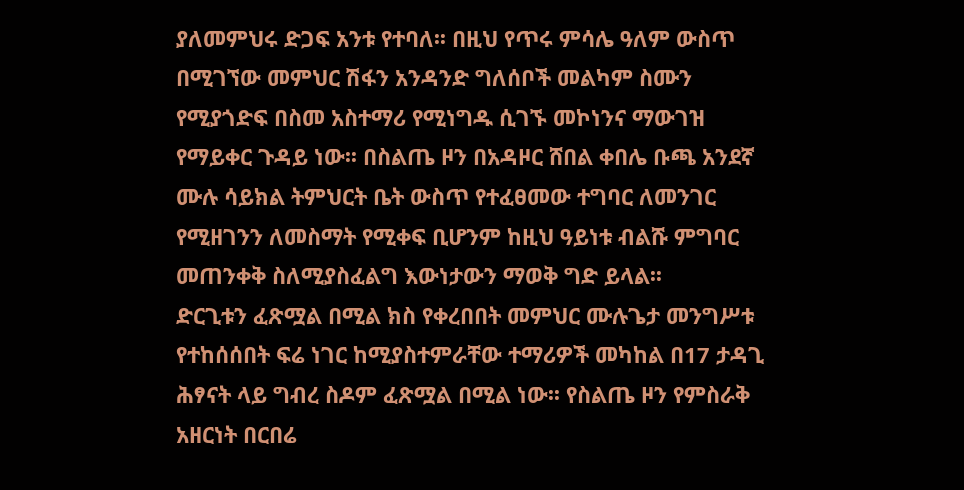ያለመምህሩ ድጋፍ አንቱ የተባለ፡፡ በዚህ የጥሩ ምሳሌ ዓለም ውስጥ በሚገኘው መምህር ሽፋን አንዳንድ ግለሰቦች መልካም ስሙን የሚያጎድፍ በስመ አስተማሪ የሚነግዱ ሲገኙ መኮነንና ማውገዝ የማይቀር ጉዳይ ነው፡፡ በስልጤ ዞን በአዳዞር ሸበል ቀበሌ ቡጫ አንደኛ ሙሉ ሳይክል ትምህርት ቤት ውስጥ የተፈፀመው ተግባር ለመንገር የሚዘገንን ለመስማት የሚቀፍ ቢሆንም ከዚህ ዓይነቱ ብልሹ ምግባር መጠንቀቅ ስለሚያስፈልግ እውነታውን ማወቅ ግድ ይላል፡፡
ድርጊቱን ፈጽሟል በሚል ክስ የቀረበበት መምህር ሙሉጌታ መንግሥቱ የተከሰሰበት ፍሬ ነገር ከሚያስተምራቸው ተማሪዎች መካከል በ17 ታዳጊ ሕፃናት ላይ ግብረ ስዶም ፈጽሟል በሚል ነው፡፡ የስልጤ ዞን የምስራቅ አዘርነት በርበሬ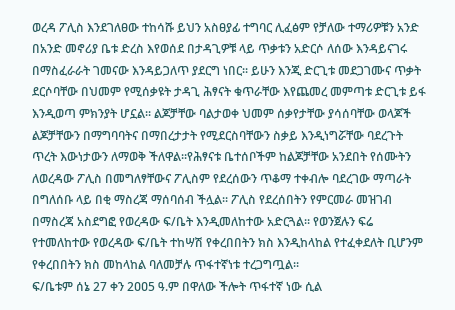ወረዳ ፖሊስ እንደገለፀው ተከሳሹ ይህን አስፀያፊ ተግባር ሊፈፅም የቻለው ተማሪዎቹን አንድ በአንድ መኖሪያ ቤቱ ድረስ እየወሰደ በታዳጊዎቹ ላይ ጥቃቱን አድርሶ ለሰው እንዳይናገሩ በማስፈራራት ገመናው እንዳይጋለጥ ያደርግ ነበር፡፡ ይሁን እንጂ ድርጊቱ መደጋገሙና ጥቃት ደርሶባቸው በህመም የሚሰቃዩት ታዳጊ ሕፃናት ቁጥራቸው እየጨመረ መምጣቱ ድርጊቱ ይፋ እንዲወጣ ምክንያት ሆኗል፡፡ ልጆቻቸው ባልታወቀ ህመም ሰቃየታቸው ያሳሰባቸው ወላጆች ልጆቻቸውን በማግባባትና በማበረታታት የሚደርስባቸውን ስቃይ እንዲነግሯቸው ባደረጉት ጥረት እውነታውን ለማወቅ ችለዋል፡፡የሕፃናቱ ቤተሰቦችም ከልጆቻቸው አንደበት የሰሙትን ለወረዳው ፖሊስ በመግለፃቸውና ፖሊስም የደረሰውን ጥቆማ ተቀብሎ ባደረገው ማጣራት በግለሰቡ ላይ በቂ ማስረጃ ማሰባሰብ ችሏል፡፡ ፖሊስ የደረሰበትን የምርመራ መዝገብ በማስረጃ አስደግፎ የወረዳው ፍ/ቤት እንዲመለከተው አድርጓል፡፡ የወንጀሉን ፍሬ የተመለከተው የወረዳው ፍ/ቤት ተከሣሽ የቀረበበትን ክስ እንዲከላከል የተፈቀደለት ቢሆንም የቀረበበትን ክስ መከላከል ባለመቻሉ ጥፋተኛነቱ ተረጋግጧል፡፡
ፍ/ቤቱም ሰኔ 27 ቀን 2ዐዐ5 ዓ.ም በዋለው ችሎት ጥፋተኛ ነው ሲል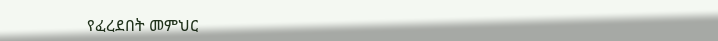የፈረደበት መምህር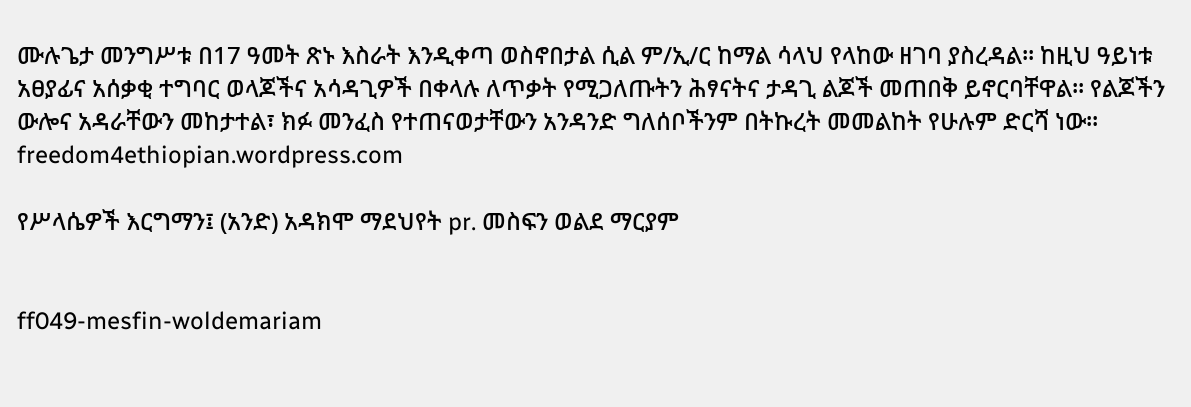ሙሉጌታ መንግሥቱ በ17 ዓመት ጽኑ እስራት እንዲቀጣ ወስኖበታል ሲል ም/ኢ/ር ከማል ሳላህ የላከው ዘገባ ያስረዳል፡፡ ከዚህ ዓይነቱ አፀያፊና አሰቃቂ ተግባር ወላጆችና አሳዳጊዎች በቀላሉ ለጥቃት የሚጋለጡትን ሕፃናትና ታዳጊ ልጆች መጠበቅ ይኖርባቸዋል፡፡ የልጆችን ውሎና አዳራቸውን መከታተል፣ ክፉ መንፈስ የተጠናወታቸውን አንዳንድ ግለሰቦችንም በትኩረት መመልከት የሁሉም ድርሻ ነው፡፡ freedom4ethiopian.wordpress.com

የሥላሴዎች እርግማን፤ (አንድ) አዳክሞ ማደህየት pr. መስፍን ወልደ ማርያም


ff049-mesfin-woldemariam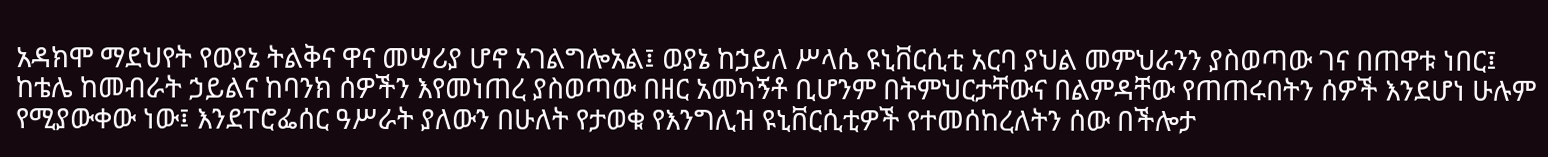አዳክሞ ማደህየት የወያኔ ትልቅና ዋና መሣሪያ ሆኖ አገልግሎአል፤ ወያኔ ከኃይለ ሥላሴ ዩኒቨርሲቲ አርባ ያህል መምህራንን ያስወጣው ገና በጠዋቱ ነበር፤ ከቴሌ ከመብራት ኃይልና ከባንክ ሰዎችን እየመነጠረ ያስወጣው በዘር አመካኝቶ ቢሆንም በትምህርታቸውና በልምዳቸው የጠጠሩበትን ሰዎች እንደሆነ ሁሉም የሚያውቀው ነው፤ እንደፐሮፌሰር ዓሥራት ያለውን በሁለት የታወቁ የእንግሊዝ ዩኒቨርሲቲዎች የተመሰከረለትን ሰው በችሎታ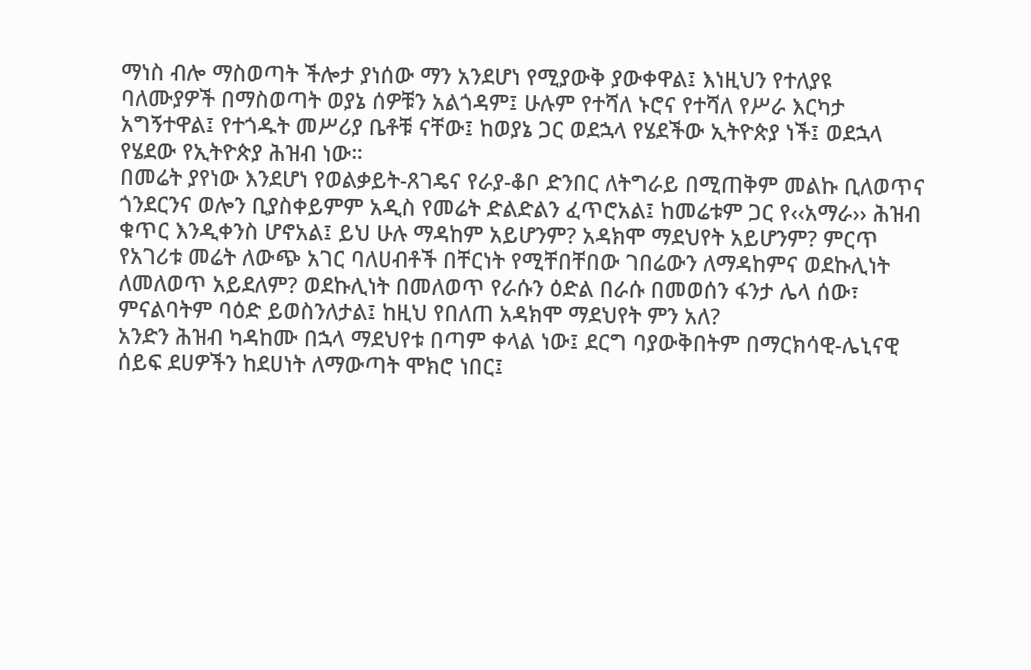ማነስ ብሎ ማስወጣት ችሎታ ያነሰው ማን አንደሆነ የሚያውቅ ያውቀዋል፤ እነዚህን የተለያዩ ባለሙያዎች በማስወጣት ወያኔ ሰዎቹን አልጎዳም፤ ሁሉም የተሻለ ኑሮና የተሻለ የሥራ እርካታ አግኝተዋል፤ የተጎዱት መሥሪያ ቤቶቹ ናቸው፤ ከወያኔ ጋር ወደኋላ የሄደችው ኢትዮጵያ ነች፤ ወደኋላ የሄደው የኢትዮጵያ ሕዝብ ነው።
በመሬት ያየነው እንደሆነ የወልቃይት-ጸገዴና የራያ-ቆቦ ድንበር ለትግራይ በሚጠቅም መልኩ ቢለወጥና ጎንደርንና ወሎን ቢያስቀይምም አዲስ የመሬት ድልድልን ፈጥሮአል፤ ከመሬቱም ጋር የ‹‹አማራ›› ሕዝብ ቁጥር እንዲቀንስ ሆኖአል፤ ይህ ሁሉ ማዳከም አይሆንም? አዳክሞ ማደህየት አይሆንም? ምርጥ የአገሪቱ መሬት ለውጭ አገር ባለሀብቶች በቸርነት የሚቸበቸበው ገበሬውን ለማዳከምና ወደኩሊነት ለመለወጥ አይደለም? ወደኩሊነት በመለወጥ የራሱን ዕድል በራሱ በመወሰን ፋንታ ሌላ ሰው፣ ምናልባትም ባዕድ ይወስንለታል፤ ከዚህ የበለጠ አዳክሞ ማደህየት ምን አለ?
አንድን ሕዝብ ካዳከሙ በኋላ ማደህየቱ በጣም ቀላል ነው፤ ደርግ ባያውቅበትም በማርክሳዊ-ሌኒናዊ ሰይፍ ደሀዎችን ከደሀነት ለማውጣት ሞክሮ ነበር፤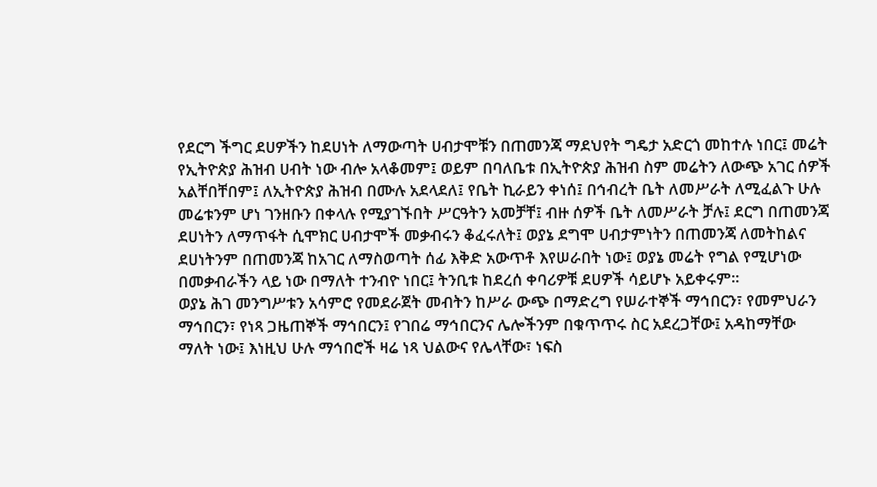የደርግ ችግር ደሀዎችን ከደሀነት ለማውጣት ሀብታሞቹን በጠመንጃ ማደህየት ግዴታ አድርጎ መከተሉ ነበር፤ መሬት የኢትዮጵያ ሕዝብ ሀብት ነው ብሎ አላቆመም፤ ወይም በባለቤቱ በኢትዮጵያ ሕዝብ ስም መሬትን ለውጭ አገር ሰዎች አልቸበቸበም፤ ለኢትዮጵያ ሕዝብ በሙሉ አደላደለ፤ የቤት ኪራይን ቀነሰ፤ በኅብረት ቤት ለመሥራት ለሚፈልጉ ሁሉ መሬቱንም ሆነ ገንዘቡን በቀላሉ የሚያገኙበት ሥርዓትን አመቻቸ፤ ብዙ ሰዎች ቤት ለመሥራት ቻሉ፤ ደርግ በጠመንጃ ደሀነትን ለማጥፋት ሲሞክር ሀብታሞች መቃብሩን ቆፈሩለት፤ ወያኔ ደግሞ ሀብታምነትን በጠመንጃ ለመትከልና ደሀነትንም በጠመንጃ ከአገር ለማስወጣት ሰፊ እቅድ አውጥቶ እየሠራበት ነው፤ ወያኔ መሬት የግል የሚሆነው በመቃብራችን ላይ ነው በማለት ተንብዮ ነበር፤ ትንቢቱ ከደረሰ ቀባሪዎቹ ደሀዎች ሳይሆኑ አይቀሩም።
ወያኔ ሕገ መንግሥቱን አሳምሮ የመደራጀት መብትን ከሥራ ውጭ በማድረግ የሠራተኞች ማኅበርን፣ የመምህራን ማኅበርን፣ የነጻ ጋዜጠኞች ማኅበርን፤ የገበሬ ማኅበርንና ሌሎችንም በቁጥጥሩ ስር አደረጋቸው፤ አዳከማቸው ማለት ነው፤ እነዚህ ሁሉ ማኅበሮች ዛሬ ነጻ ህልውና የሌላቸው፣ ነፍስ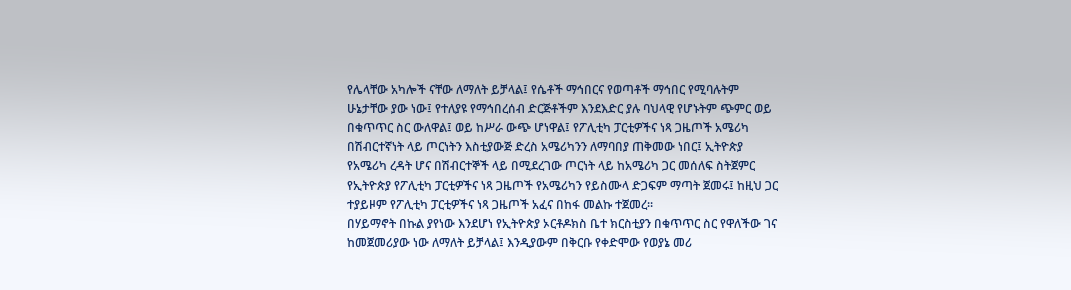የሌላቸው አካሎች ናቸው ለማለት ይቻላል፤ የሴቶች ማኅበርና የወጣቶች ማኅበር የሚባሉትም ሁኔታቸው ያው ነው፤ የተለያዩ የማኅበረሰብ ድርጅቶችም እንደእድር ያሉ ባህላዊ የሆኑትም ጭምር ወይ በቁጥጥር ስር ውለዋል፤ ወይ ከሥራ ውጭ ሆነዋል፤ የፖሊቲካ ፓርቲዎችና ነጻ ጋዜጦች አሜሪካ በሽብርተኛነት ላይ ጦርነትን እስቲያውጅ ድረስ አሜሪካንን ለማባበያ ጠቅመው ነበር፤ ኢትዮጵያ የአሜሪካ ረዳት ሆና በሽብርተኞች ላይ በሚደረገው ጦርነት ላይ ከአሜሪካ ጋር መሰለፍ ስትጀምር የኢትዮጵያ የፖሊቲካ ፓርቲዎችና ነጻ ጋዜጦች የአሜሪካን የይስሙላ ድጋፍም ማጣት ጀመሩ፤ ከዚህ ጋር ተያይዞም የፖሊቲካ ፓርቲዎችና ነጻ ጋዜጦች አፈና በከፋ መልኩ ተጀመረ፡፡
በሃይማኖት በኩል ያየነው እንደሆነ የኢትዮጵያ ኦርቶዶክስ ቤተ ክርስቲያን በቁጥጥር ስር የዋለችው ገና ከመጀመሪያው ነው ለማለት ይቻላል፤ እንዲያውም በቅርቡ የቀድሞው የወያኔ መሪ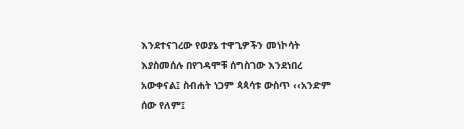እንደተናገረው የወያኔ ተዋጊዎችን መነኮሳት እያስመሰሉ በየገዳሞቹ ሰግስገው እንደነበረ አውቀናል፤ ስብሐት ነጋም ጳጳሳቱ ውስጥ ‹‹አንድም ሰው የለም፤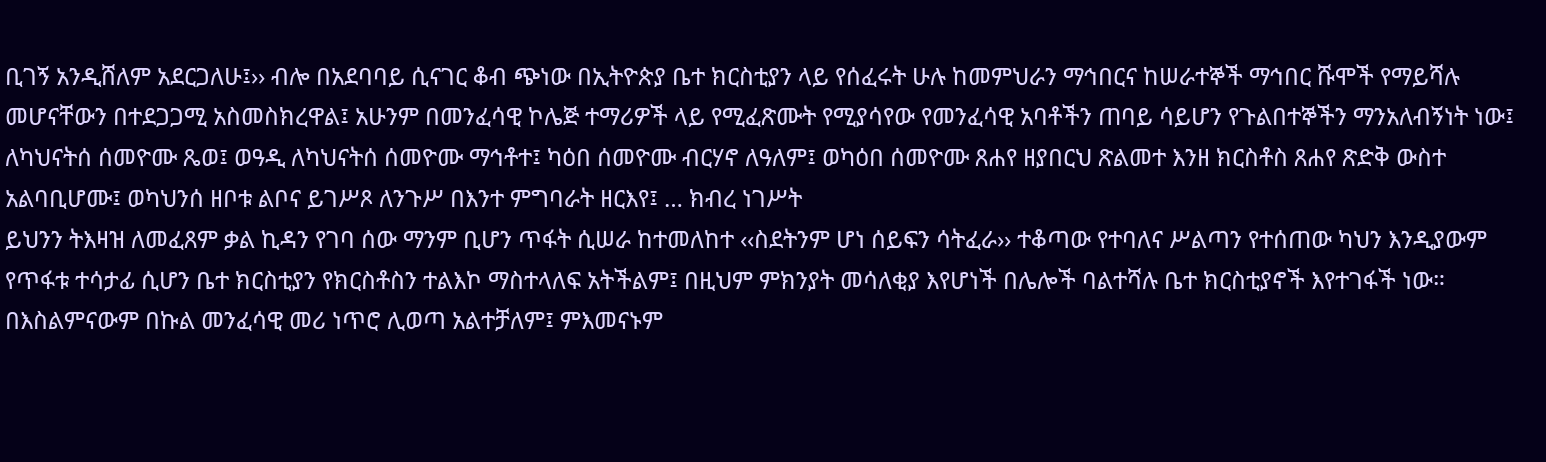ቢገኝ አንዲሸለም አደርጋለሁ፤›› ብሎ በአደባባይ ሲናገር ቆብ ጭነው በኢትዮጵያ ቤተ ክርስቲያን ላይ የሰፈሩት ሁሉ ከመምህራን ማኅበርና ከሠራተኞች ማኅበር ሹሞች የማይሻሉ መሆናቸውን በተደጋጋሚ አስመስክረዋል፤ አሁንም በመንፈሳዊ ኮሌጅ ተማሪዎች ላይ የሚፈጽሙት የሚያሳየው የመንፈሳዊ አባቶችን ጠባይ ሳይሆን የጉልበተኞችን ማንአለብኝነት ነው፤
ለካህናትሰ ሰመዮሙ ጼወ፤ ወዓዲ ለካህናትሰ ሰመዮሙ ማኅቶተ፤ ካዕበ ሰመዮሙ ብርሃኖ ለዓለም፤ ወካዕበ ሰመዮሙ ጸሐየ ዘያበርህ ጽልመተ እንዘ ክርስቶስ ጸሐየ ጽድቅ ውስተ አልባቢሆሙ፤ ወካህንሰ ዘቦቱ ልቦና ይገሥጾ ለንጉሥ በእንተ ምግባራት ዘርእየ፤ … ክብረ ነገሥት
ይህንን ትእዛዝ ለመፈጸም ቃል ኪዳን የገባ ሰው ማንም ቢሆን ጥፋት ሲሠራ ከተመለከተ ‹‹ስደትንም ሆነ ሰይፍን ሳትፈራ›› ተቆጣው የተባለና ሥልጣን የተሰጠው ካህን እንዲያውም የጥፋቱ ተሳታፊ ሲሆን ቤተ ክርስቲያን የክርስቶስን ተልእኮ ማስተላለፍ አትችልም፤ በዚህም ምክንያት መሳለቂያ እየሆነች በሌሎች ባልተሻሉ ቤተ ክርስቲያኖች እየተገፋች ነው።
በእስልምናውም በኩል መንፈሳዊ መሪ ነጥሮ ሊወጣ አልተቻለም፤ ምእመናኑም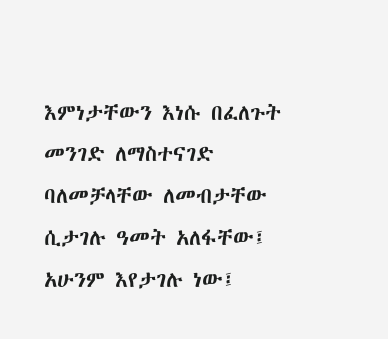እምነታቸውን እነሱ በፈለጉት መንገድ ለማስተናገድ ባለመቻላቸው ለመብታቸው ሲታገሉ ዓመት አለፋቸው፤ አሁንም እየታገሉ ነው፤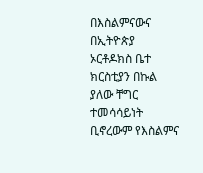በእስልምናውና በኢትዮጵያ ኦርቶዶክስ ቤተ ክርስቲያን በኩል ያለው ቸግር ተመሳሳይነት ቢኖረውም የእስልምና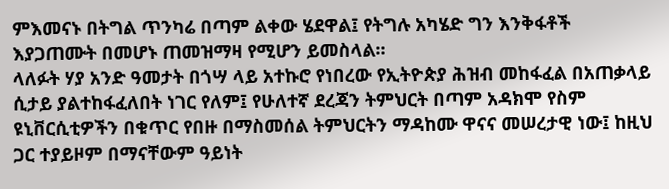ምእመናኑ በትግል ጥንካሬ በጣም ልቀው ሄደዋል፤ የትግሉ አካሄድ ግን እንቅፋቶች እያጋጠሙት በመሆኑ ጠመዝማዛ የሚሆን ይመስላል።
ላለፉት ሃያ አንድ ዓመታት በጎሣ ላይ አተኩሮ የነበረው የኢትዮጵያ ሕዝብ መከፋፈል በአጠቃላይ ሲታይ ያልተከፋፈለበት ነገር የለም፤ የሁለተኛ ደረጃን ትምህርት በጣም አዳክሞ የስም ዩኒቨርሲቲዎችን በቁጥር የበዙ በማስመሰል ትምህርትን ማዳከሙ ዋናና መሠረታዊ ነው፤ ከዚህ ጋር ተያይዞም በማናቸውም ዓይነት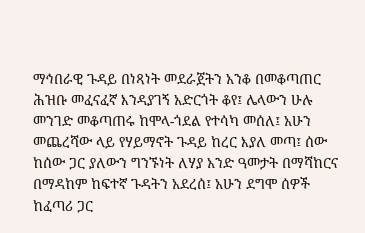ማኅበራዊ ጉዳይ በነጻነት መደራጀትን አንቆ በመቆጣጠር ሕዝቡ መፈናፈኛ እንዳያገኝ አድርጎት ቆየ፤ ሌላውን ሁሉ መንገድ መቆጣጠሩ ከሞላ-ጎደል የተሳካ መሰለ፤ አሁን መጨረሻው ላይ የሃይማኖት ጉዳይ ከረር እያለ መጣ፤ ሰው ከሰው ጋር ያለውን ግንኙነት ለሃያ አንድ ዓመታት በማሻከርና በማዳከም ከፍተኛ ጉዳትን አደረሰ፤ አሁን ደግሞ ሰዎች ከፈጣሪ ጋር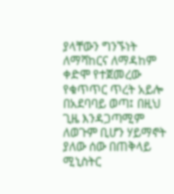ያላቸውን ግንኙነት ለማሻከርና ለማዳከም ቀድሞ የተጀመረው የቁጥጥር ጥረት አይሎ በአደባባይ ወጣ፤ በዚህ ጊዜ እንዳጋጣሚም ለወጉም ቢሆን ሃይማኖት ያለው ሰው በጠቅላይ ሚኒስትር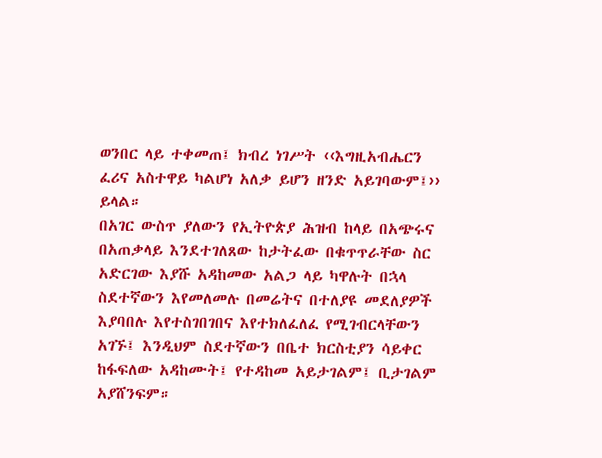ወንበር ላይ ተቀመጠ፤ ክብረ ነገሥት ‹‹እግዚአብሔርን ፈሪና አስተዋይ ካልሆነ አለቃ ይሆን ዘንድ አይገባውም፤›› ይላል።
በአገር ውስጥ ያለውን የኢትዮጵያ ሕዝብ ከላይ በአጭሩና በአጠቃላይ እንደተገለጸው ከታትፈው በቁጥጥራቸው ስር አድርገው እያሹ አዳከመው አልጋ ላይ ካዋሉት በኋላ ስደተኛውን እየመለመሉ በመሬትና በተለያዩ መደለያዎች እያባበሉ እየተስገበገበና እየተክለፈለፈ የሚገብርላቸውን አገኙ፤ እንዲህም ስደተኛውን በቤተ ክርስቲያን ሳይቀር ከፋፍለው አዳከሙት፤ የተዳከመ አይታገልም፤ ቢታገልም አያሸንፍም።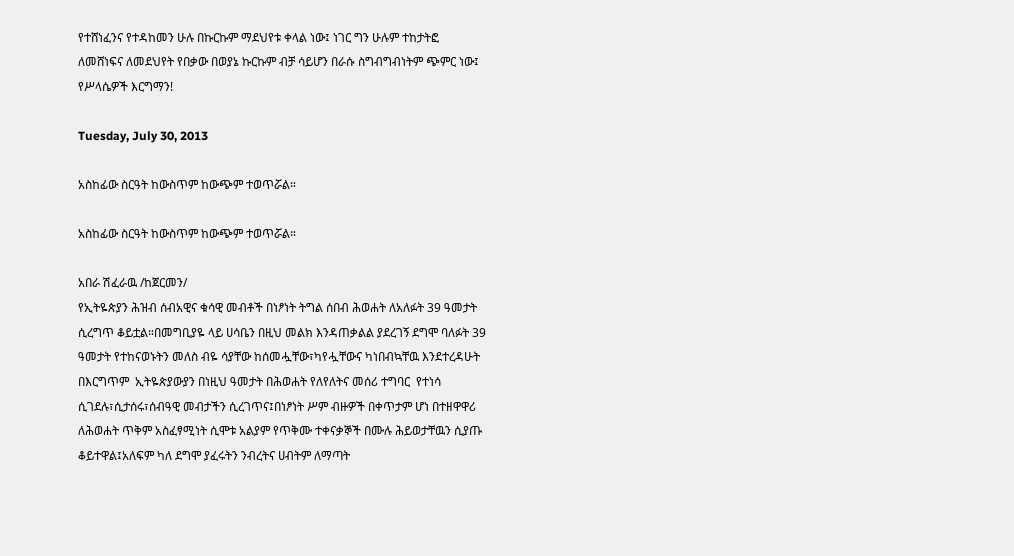የተሸነፈንና የተዳከመን ሁሉ በኩርኩም ማደህየቱ ቀላል ነው፤ ነገር ግን ሁሉም ተከታትፎ ለመሸነፍና ለመደህየት የበቃው በወያኔ ኩርኩም ብቻ ሳይሆን በራሱ ስግብግብነትም ጭምር ነው፤ የሥላሴዎች እርግማን!

Tuesday, July 30, 2013

አስከፊው ስርዓት ከውስጥም ከውጭም ተወጥሯል።

አስከፊው ስርዓት ከውስጥም ከውጭም ተወጥሯል።

አበራ ሽፈራዉ /ከጀርመን/
የኢትዬጵያን ሕዝብ ሰብአዊና ቁሳዊ መብቶች በነፆነት ትግል ሰበብ ሕወሐት ለአለፉት 39 ዓመታት ሲረግጥ ቆይቷል።በመግቢያዬ ላይ ሀሳቤን በዚህ መልክ እንዳጠቃልል ያደረገኝ ደግሞ ባለፉት 39 ዓመታት የተከናወኑትን መለስ ብዬ ሳያቸው ከሰመሗቸው፣ካየሗቸውና ካነበብኳቸዉ እንደተረዳሁት በእርግጥም  ኢትዬጵያውያን በነዚህ ዓመታት በሕወሐት የለየለትና መሰሪ ተግባር  የተነሳ ሲገደሉ፣ሲታሰሩ፣ሰብዓዊ መብታችን ሲረገጥና፤በነፆነት ሥም ብዙዎች በቀጥታም ሆነ በተዘዋዋሪ ለሕወሐት ጥቅም አስፈፃሚነት ሲሞቱ አልያም የጥቅሙ ተቀናቃኞች በሙሉ ሕይወታቸዉን ሲያጡ ቆይተዋል፤አለፍም ካለ ደግሞ ያፈሩትን ንብረትና ሀብትም ለማጣት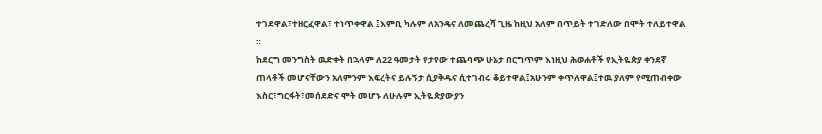ተገደዋል፣ተዘርፈዋል፣ ተነጥቀዋል ፤እምቢ ካሉም ለአንዴና ለመጨረሻ ጊዜ ከዚህ አለም በጥይት ተገድለው በሞት ተለይተዋል ።
ከደርግ መንግስት ዉድቀት በኋላም ለ22 ዓመታት የታየው ተጨባጭ ሁኔታ በርግጥም እነዚህ ሕወሐቶች የኢትዬጵያ ቀንደኛ ጠላቶች መሆናቸውን አለምንም እፍረትና ይሉኝታ ሲያቅዱና ሲተገብሩ ቆይተዋል፤አሁንም ቀጥለዋል፤ተዉ ያለም የሚጠብቀው እስር፣ግርፋት፣መሰደድና ሞት መሆኑ ለሁሉም ኢትዬጵያውያን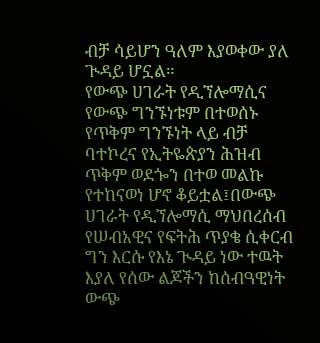ብቻ ሳይሆን ዓለም እያወቀው ያለ ጒዳይ ሆኗል።
የውጭ ሀገራት የዲኘሎማሲና የውጭ ግንኙነቱም በተወሰኑ የጥቅም ግንኙነት ላይ ብቻ ባተኮረና የኢትዬጵያን ሕዝብ ጥቅም ወደጐን በተወ መልኩ የተከናወነ ሆኖ ቆይቷል፤በውጭ ሀገራት የዲኘሎማሲ ማህበረሰብ የሠብአዊና የፍትሕ ጥያቄ ሲቀርብ ግን እርሱ የእኔ ጒዳይ ነው ተዉት እያለ የሰው ልጆችን ከሰብዓዊነት ውጭ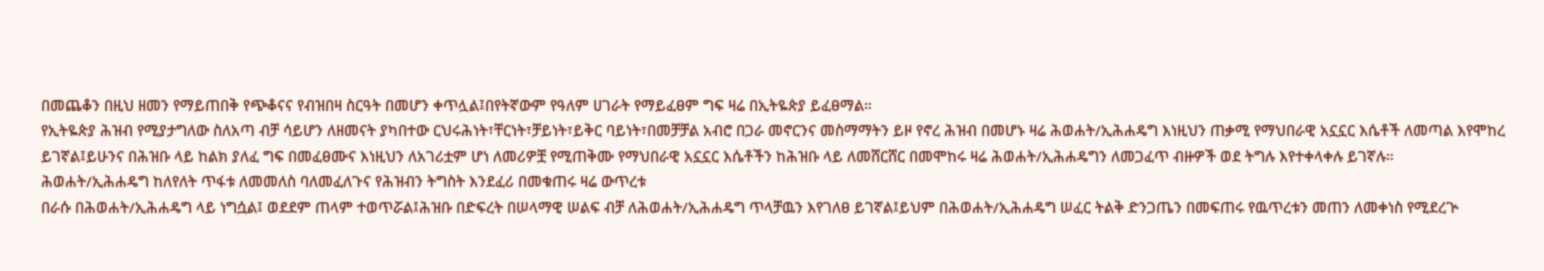በመጨቆን በዚህ ዘመን የማይጠበቅ የጭቆናና የብዝበዛ ስርዓት በመሆን ቀጥሏል፤በየትኛውም የዓለም ሀገራት የማይፈፀም ግፍ ዛሬ በኢትዬጵያ ይፈፀማል።
የኢትዬጵያ ሕዝብ የሚያታግለው ስለአጣ ብቻ ሳይሆን ለዘመናት ያካበተው ርህሩሕነት፣ቸርነት፣ቻይነት፣ይቅር ባይነት፣በመቻቻል አብሮ በጋራ መኖርንና መስማማትን ይዞ የኖረ ሕዝብ በመሆኑ ዛሬ ሕወሐት/ኢሕሐዴግ እነዚህን ጠቃሚ የማህበራዊ አኗኗር እሴቶች ለመጣል እየሞከረ ይገኛል፤ይሁንና በሕዝቡ ላይ ከልክ ያለፈ ግፍ በመፈፀሙና እነዚህን ለአገሪቷም ሆነ ለመሪዎቿ የሚጠቅሙ የማህበራዊ አኗኗር እሴቶችን ከሕዝቡ ላይ ለመሸርሸር በመሞከሩ ዛሬ ሕወሐት/ኢሕሐዴግን ለመጋፈጥ ብዙዎች ወደ ትግሉ እየተቀላቀሉ ይገኛሉ።
ሕወሐት/ኢሕሐዴግ ከለየለት ጥፋቱ ለመመለስ ባለመፈለጉና የሕዝብን ትግስት እንደፈሪ በመቁጠሩ ዛሬ ውጥረቱ
በራሱ በሕወሐት/ኢሕሐዴግ ላይ ነግሷል፤ ወደደም ጠላም ተወጥሯል፤ሕዝቡ በድፍረት በሠላማዊ ሠልፍ ብቻ ለሕወሐት/ኢሕሐዴግ ጥላቻዉን እየገለፀ ይገኛል፤ይህም በሕወሐት/ኢሕሐዴግ ሠፈር ትልቅ ድንጋጤን በመፍጠሩ የዉጥረቱን መጠን ለመቀነስ የሚደረጒ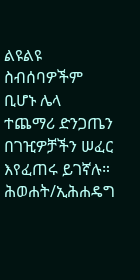ልዩልዩ ስብሰባዎችም ቢሆኑ ሌላ ተጨማሪ ድንጋጤን በገዢዎቻችን ሠፈር እየፈጠሩ ይገኛሉ።
ሕወሐት/ኢሕሐዴግ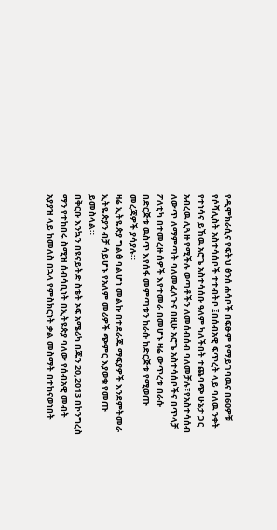የዲሞክራሲና የፍትህ ፅንሰ ሐሳቦች በፍፁም የማይገባዉና በ60ዎቹ የሶሻሊስት አስተሳሰቦች ተተብትቦ ፤በሰብአዊ ፍጥረት ላይ ባለዉ ንቀት የተነሳና ይኸዉ አሮጌ አስተሳሰቡ ዓለም ካለችበት ተጨባጭ ሁኔታ ጋር አብረዉ ሊጓዙ የሚችሉ ወጣቶችን ለመሰብሰብ ባለመቻሉ፣የአስተሳሰብ ለውጥ ለማምጣት ባለመፈለጉና በዚሁ አሮጌ አስተሳሰቦችና በጥላቻ ፖለቲካ በተመረዙ ሰዎች እየተመራ በመሆኑ ዛሬ ውጥረቱ በራሱ በድርጅቱ ዉስጥ እየሰፋ መምጣቱን ከራሱ ከድርጅቱ የሚወጡ መረጃዎች ያሳያሉ።
ዛሬ ኢትዬጵያ ግልፅ ባልሆነ መልኩ በተደራጁ ማፍያዎች እንደምትመራ ኢትዬጵያን ብቻ ሳይሆኑ የአለም መሪዎች ጭምር እያወቁ የመጡ ይመስላል።
በቅርቡ እንኳን በዩናይትድ ስቴት ኦፍ አሜሪካ በጁን 20,2013 በኮንግረስ ማን የተከበሩ ስሚዝ ሰብሳቢነት በኢትዩጵያ ባለው የሰብአዊ መብት አያያዝ ላይ ከመለስ በኋላ የምስክርነት ቃል መስማት በተከናወነበት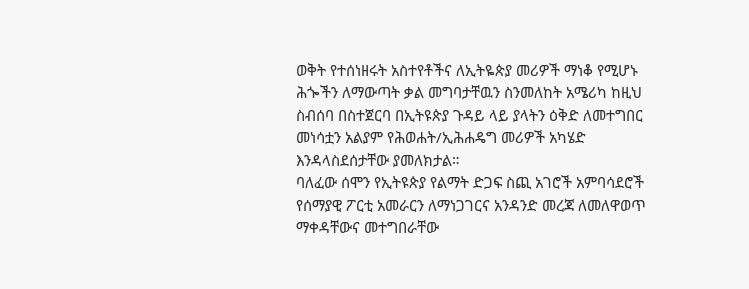ወቅት የተሰነዘሩት አስተየቶችና ለኢትዬጵያ መሪዎች ማነቆ የሚሆኑ ሕጐችን ለማውጣት ቃል መግባታቸዉን ስንመለከት አሜሪካ ከዚህ ስብሰባ በስተጀርባ በኢትዩጵያ ጉዳይ ላይ ያላትን ዕቅድ ለመተግበር መነሳቷን አልያም የሕወሐት/ኢሕሐዴግ መሪዎች አካሄድ እንዳላስደሰታቸው ያመለክታል።
ባለፈው ሰሞን የኢትዩጵያ የልማት ድጋፍ ስጪ አገሮች አምባሳደሮች የሰማያዊ ፖርቲ አመራርን ለማነጋገርና አንዳንድ መረጃ ለመለዋወጥ ማቀዳቸውና መተግበራቸው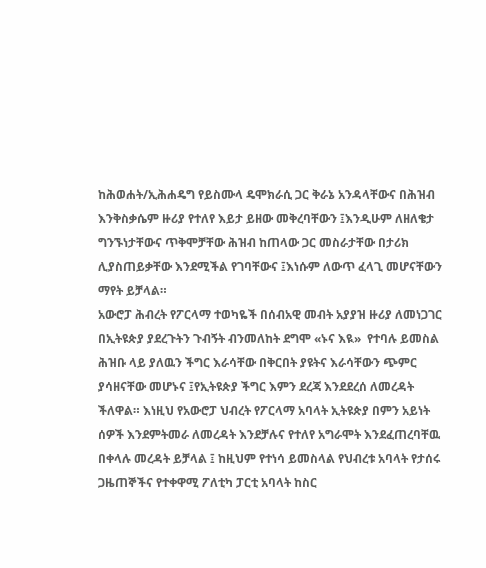ከሕወሐት/ኢሕሐዴግ የይስሙላ ዴሞክራሲ ጋር ቅራኔ አንዳላቸውና በሕዝብ እንቅስቃሴም ዙሪያ የተለየ እይታ ይዘው መቅረባቸውን ፤እንዲሁም ለዘለቄታ ግንኙነታቸውና ጥቅሞቻቸው ሕዝብ ከጠላው ጋር መስራታቸው በታሪክ ሊያስጠይቃቸው እንደሚችል የገባቸውና ፤እነሱም ለውጥ ፈላጊ መሆናቸውን ማየት ይቻላል።
አውሮፓ ሕብረት የፖርላማ ተወካዬች በሰብአዊ መብት አያያዝ ዙሪያ ለመነጋገር በኢትዩጵያ ያደረጉትን ጉብኝት ብንመለከት ደግሞ «ኑና እዪ»  የተባሉ ይመስል ሕዝቡ ላይ ያለዉን ችግር እራሳቸው በቅርበት ያዩትና እራሳቸውን ጭምር ያሳዘናቸው መሆኑና ፤የኢትዩጵያ ችግር እምን ደረጃ እንደደረሰ ለመረዳት ችለዋል። እነዚህ የአውሮፓ ህብረት የፖርላማ አባላት ኢትዩጵያ በምን አይነት ሰዎች እንደምትመራ ለመረዳት እንደቻሉና የተለየ አግራሞት እንደፈጠረባቸዉ በቀላሉ መረዳት ይቻላል ፤ ከዚህም የተነሳ ይመስላል የህብረቱ አባላት የታሰሩ ጋዜጠኞችና የተቀዋሚ ፖለቲካ ፓርቲ አባላት ከስር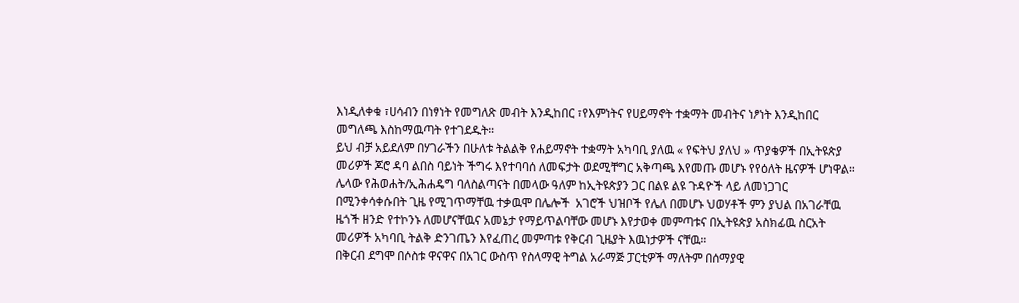እነዲለቀቁ ፣ሀሳብን በነፃነት የመግለጽ መብት እንዲከበር ፣የእምነትና የሀይማኖት ተቋማት መብትና ነፆነት እንዲከበር መግለጫ እስከማዉጣት የተገደዱት።
ይህ ብቻ አይደለም በሃገራችን በሁለቱ ትልልቅ የሐይማኖት ተቋማት አካባቢ ያለዉ « የፍትህ ያለህ » ጥያቄዎች በኢትዩጵያ መሪዎች ጆሮ ዳባ ልበስ ባይነት ችግሩ እየተባባሰ ለመፍታት ወደሚቸግር አቅጣጫ እየመጡ መሆኑ የየዕለት ዜናዎች ሆነዋል።
ሌላው የሕወሐት/ኢሕሐዴግ ባለስልጣናት በመላው ዓለም ከኢትዩጵያን ጋር በልዩ ልዩ ጉዳዮች ላይ ለመነጋገር በሚንቀሳቀሱበት ጊዜ የሚገጥማቸዉ ተቃዉሞ በሌሎች  አገሮች ህዝቦች የሌለ በመሆኑ ህወሃቶች ምን ያህል በአገራቸዉ ዜጎች ዘንድ የተኮንኑ ለመሆናቸዉና አመኔታ የማይጥልባቸው መሆኑ እየታወቀ መምጣቱና በኢትዩጵያ አስክፊዉ ስርአት መሪዎች አካባቢ ትልቅ ድንገጤን እየፈጠረ መምጣቱ የቅርብ ጊዜያት እዉነታዎች ናቸዉ።
በቅርብ ደግሞ በሶስቱ ዋናዋና በአገር ውስጥ የስላማዊ ትግል አራማጅ ፓርቲዎች ማለትም በሰማያዊ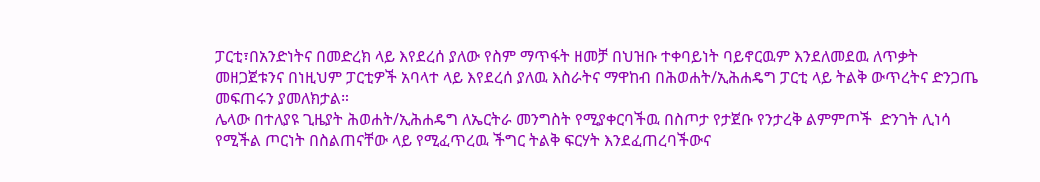ፓርቲ፣በአንድነትና በመድረክ ላይ እየደረሰ ያለው የስም ማጥፋት ዘመቻ በህዝቡ ተቀባይነት ባይኖርዉም እንደለመደዉ ለጥቃት መዘጋጀቱንና በነዚህም ፓርቲዎች አባላተ ላይ እየደረሰ ያለዉ እስራትና ማዋከብ በሕወሐት/ኢሕሐዴግ ፓርቲ ላይ ትልቅ ውጥረትና ድንጋጤ መፍጠሩን ያመለክታል።
ሌላው በተለያዩ ጊዜያት ሕወሐት/ኢሕሐዴግ ለኤርትራ መንግስት የሚያቀርባችዉ በስጦታ የታጀቡ የንታረቅ ልምምጦች  ድንገት ሊነሳ የሚችል ጦርነት በስልጠናቸው ላይ የሚፈጥረዉ ችግር ትልቅ ፍርሃት እንደፈጠረባችውና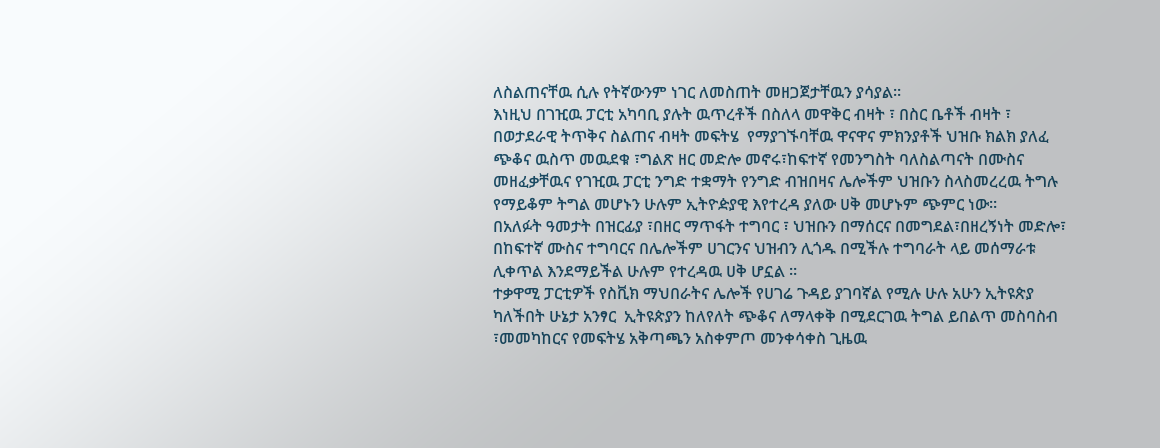ለስልጠናቸዉ ሲሉ የትኛውንም ነገር ለመስጠት መዘጋጀታቸዉን ያሳያል።
እነዚህ በገዢዉ ፓርቲ አካባቢ ያሉት ዉጥረቶች በስለላ መዋቅር ብዛት ፣ በስር ቤቶች ብዛት ፣ በወታደራዊ ትጥቅና ስልጠና ብዛት መፍትሄ  የማያገኙባቸዉ ዋናዋና ምክንያቶች ህዝቡ ክልክ ያለፈ ጭቆና ዉስጥ መዉደቁ ፣ግልጽ ዘር መድሎ መኖሩ፣ከፍተኛ የመንግስት ባለስልጣናት በሙስና መዘፈቃቸዉና የገዢዉ ፓርቲ ንግድ ተቋማት የንግድ ብዝበዛና ሌሎችም ህዝቡን ስላስመረረዉ ትግሉ የማይቆም ትግል መሆኑን ሁሉም ኢትዮዽያዊ እየተረዳ ያለው ሀቅ መሆኑም ጭምር ነው።
በአለፉት ዓመታት በዝርፊያ ፣በዘር ማጥፋት ተግባር ፣ ህዝቡን በማሰርና በመግደል፣በዘረኝነት መድሎ፣ በከፍተኛ ሙስና ተግባርና በሌሎችም ሀገርንና ህዝብን ሊጎዱ በሚችሉ ተግባራት ላይ መሰማራቱ ሊቀጥል እንደማይችል ሁሉም የተረዳዉ ሀቅ ሆኗል ።
ተቃዋሚ ፓርቲዎች የስቪክ ማህበራትና ሌሎች የሀገሬ ጉዳይ ያገባኛል የሚሉ ሁሉ አሁን ኢትዩጵያ ካለችበት ሁኔታ አንፃር  ኢትዩጵያን ከለየለት ጭቆና ለማላቀቅ በሚደርገዉ ትግል ይበልጥ መስባስብ ፣መመካከርና የመፍትሄ አቅጣጫን አስቀምጦ መንቀሳቀስ ጊዜዉ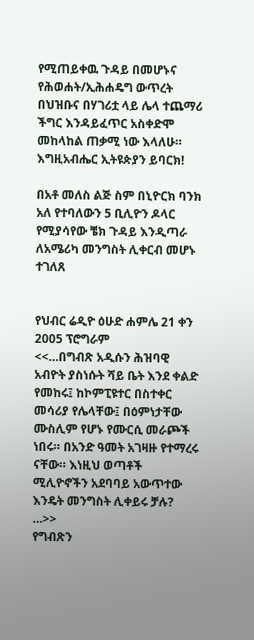የሚጠይቀዉ ጉዳይ በመሆኑና የሕወሐት/ኢሕሐዴግ ውጥረት በህዝቡና በሃገሪቷ ላይ ሌላ ተጨማሪ ችግር እንዳይፈጥር አስቀድሞ መከላከል ጠቃሚ ነው እላለሁ።
እግዚአብሔር ኢትዩጵያን ይባርክ!

በአቶ መለስ ልጅ ስም በኒዮርክ ባንክ አለ የተባለውን 5 ቢሊዮን ዶላር የሚያሳየው ቼክ ጉዳይ እንዲጣራ ለአሜሪካ መንግስት ሊቀርብ መሆኑ ተገለጸ


የህብር ሬዲዮ ዕሁድ ሐምሌ 21 ቀን 2005 ፕሮግራም
<<…በግብጽ አዲሱን ሕዝባዊ አብዮት ያስነሱት ሻይ ቤት እንደ ቀልድ የመከሩ፤ ከኮምፒዩተር በስተቀር መሳሪያ የሌላቸው፤ በዕምነታቸው ሙስሊም የሆኑ የሙርሲ መራጮች ነበሩ። በአንድ ዓመት አገዛዙ የተማረሩ ናቸው። እነዚህ ወጣቶች ሚሊዮኖችን አደባባይ አውጥተው እንዴት መንግስት ሊቀይሩ ቻሉ? …>>
የግብጽን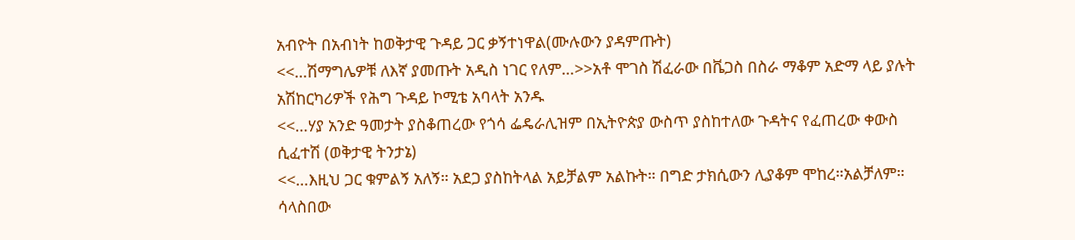አብዮት በአብነት ከወቅታዊ ጉዳይ ጋር ቃኝተነዋል(ሙሉውን ያዳምጡት)
<<…ሽማግሌዎቹ ለእኛ ያመጡት አዲስ ነገር የለም…>>አቶ ሞገስ ሽፈራው በቬጋስ በስራ ማቆም አድማ ላይ ያሉት አሽከርካሪዎች የሕግ ጉዳይ ኮሚቴ አባላት አንዱ
<<…ሃያ አንድ ዓመታት ያስቆጠረው የጎሳ ፌዴራሊዝም በኢትዮጵያ ውስጥ ያስከተለው ጉዳትና የፈጠረው ቀውስ ሲፈተሽ (ወቅታዊ ትንታኔ)
<<…እዚህ ጋር ቁምልኝ አለኝ። አደጋ ያስከትላል አይቻልም አልኩት። በግድ ታክሲውን ሊያቆም ሞከረ።አልቻለም። ሳላስበው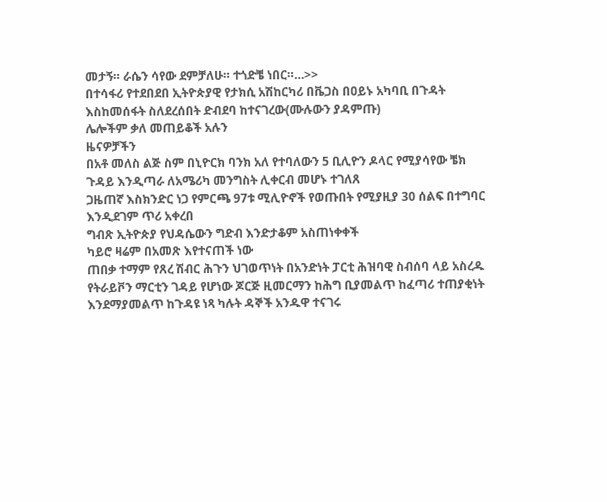መታኝ። ራሴን ሳየው ደምቻለሁ። ተጎድቼ ነበር።…>>
በተሳፋሪ የተደበደበ ኢትዮጵያዊ የታክሲ አሽከርካሪ በቬጋስ በዐይኑ አካባቢ በጉዳት እስከመሰፋት ስለደረሰበት ድብደባ ከተናገረው(ሙሉውን ያዳምጡ)
ሌሎችም ቃለ መጠይቆች አሉን
ዜናዎቻችን
በአቶ መለስ ልጅ ስም በኒዮርክ ባንክ አለ የተባለውን 5 ቢሊዮን ዶላር የሚያሳየው ቼክ ጉዳይ እንዲጣራ ለአሜሪካ መንግስት ሊቀርብ መሆኑ ተገለጸ
ጋዜጠኛ እስክንድር ነጋ የምርጫ 97ቱ ሚሊዮኖች የወጡበት የሚያዚያ 30 ሰልፍ በተግባር እንዲደገም ጥሪ አቀረበ
ግብጽ ኢትዮጵያ የህዳሴውን ግድብ እንድታቆም አስጠነቀቀች
ካይሮ ዛሬም በአመጽ እየተናጠች ነው
ጠበቃ ተማም የጸረ ሽብር ሕጉን ህገወጥነት በአንድነት ፓርቲ ሕዝባዊ ስብሰባ ላይ አስረዱ
የትራይቮን ማርቲን ገዳይ የሆነው ጆርጅ ዚመርማን ከሕግ ቢያመልጥ ከፈጣሪ ተጠያቂነት እንደማያመልጥ ከጉዳዩ ነጻ ካሉት ዳኞች አንዱዋ ተናገሩ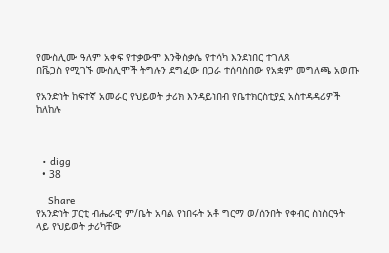የሙስሊሙ ዓለም አቀፍ የተቃውሞ እንቅስቃሴ የተሳካ እንደነበር ተገለጸ
በቬጋስ የሚገኙ ሙስሊሞች ትግሉን ደግፈው በጋራ ተሰባስበው የአቋም መግለጫ አወጡ

የአንድነት ከፍተኛ አመራር የህይወት ታሪክ እንዳይነበብ የቤተክርስቲያኗ አስተዳዳሪዎች ከለከሉ



  • digg
  • 38

    Share
የአንድነት ፓርቲ ብሔራዊ ም/ቤት አባል የነበሩት አቶ ግርማ ወ/ሰንበት የቀብር ስነስርዓት ላይ የህይወት ታሪካቸው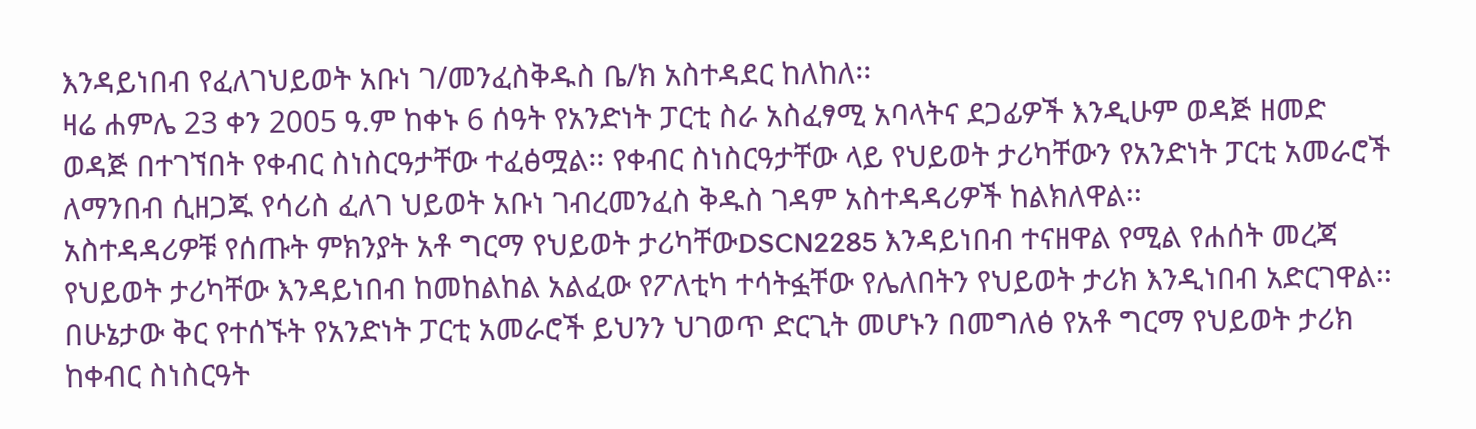እንዳይነበብ የፈለገህይወት አቡነ ገ/መንፈስቅዱስ ቤ/ክ አስተዳደር ከለከለ፡፡
ዛሬ ሐምሌ 23 ቀን 2005 ዓ.ም ከቀኑ 6 ሰዓት የአንድነት ፓርቲ ስራ አስፈፃሚ አባላትና ደጋፊዎች እንዲሁም ወዳጅ ዘመድ ወዳጅ በተገኘበት የቀብር ስነስርዓታቸው ተፈፅሟል፡፡ የቀብር ስነስርዓታቸው ላይ የህይወት ታሪካቸውን የአንድነት ፓርቲ አመራሮች ለማንበብ ሲዘጋጁ የሳሪስ ፈለገ ህይወት አቡነ ገብረመንፈስ ቅዱስ ገዳም አስተዳዳሪዎች ከልክለዋል፡፡
አስተዳዳሪዎቹ የሰጡት ምክንያት አቶ ግርማ የህይወት ታሪካቸውDSCN2285 እንዳይነበብ ተናዘዋል የሚል የሐሰት መረጃ የህይወት ታሪካቸው እንዳይነበብ ከመከልከል አልፈው የፖለቲካ ተሳትፏቸው የሌለበትን የህይወት ታሪክ እንዲነበብ አድርገዋል፡፡ በሁኔታው ቅር የተሰኙት የአንድነት ፓርቲ አመራሮች ይህንን ህገወጥ ድርጊት መሆኑን በመግለፅ የአቶ ግርማ የህይወት ታሪክ ከቀብር ስነስርዓት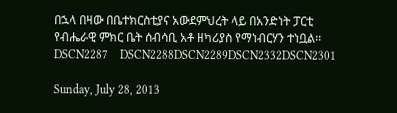በኋላ በዛው በቤተክርስቲያና አውደምህረት ላይ በአንድነት ፓርቲ የብሔራዊ ምክር ቤት ሰብሳቢ አቶ ዘካሪያስ የማነብርሃን ተነቧል፡፡DSCN2287    DSCN2288DSCN2289DSCN2332DSCN2301

Sunday, July 28, 2013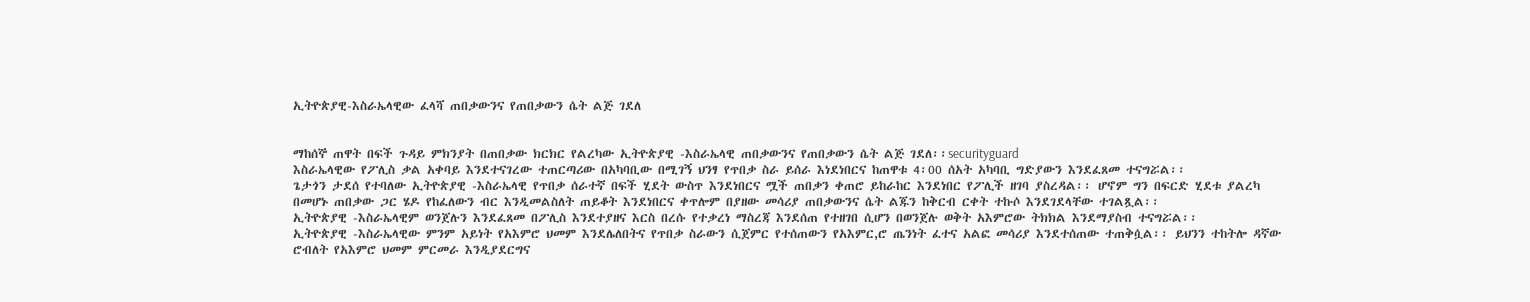ኢትዮጵያዊ-እስራኤላዊው ፈላሻ ጠበቃውንና የጠበቃውን ሴት ልጅ ገደለ


ማከሰኞ ጠዋት በፍች ጉዳይ ምክንያት በጠበቃው ክርክር የልረካው ኢትዮጵያዊ -እስራኤላዊ ጠበቃውንና የጠበቃውን ሴት ልጅ ገደለ፡፡securityguard
እስራኤላዊው የፖሊስ ቃል አቀባይ እንደተናገረው ተጠርጣሪው በአካባቢው በሚገኝ ህንፃ የጥበቃ ስራ ይሰራ እነደነበርና ከጠዋቱ 4፡00 ሰአት አካባቢ ግድያውን እንደፈጸመ ተናግሯል፡፡
ጌታጎን ታደሰ የተባለው ኢትዮጵያዊ -እስራኤላዊ የጥበቃ ሰራተኛ በፍች ሂደት ውስጥ እንደነበርና ሟች ጠበቃን ቀጠሮ ይከራከር እንደነበር የፖሊች ዘገባ ያስረዳል፡፡ ሆኖም ግን በፍርድ ሂደቱ ያልረካ በመሆኑ ጠበቃው ጋር ሄዶ የከፈለውን ብር እንዲመልስለት ጠይቆት እንደነበርና ቀጥሎም በያዘው መሳሪያ ጠበቃውንና ሴት ልጁን ከቅርብ ርቀት ተኩሶ እንደገደላቸው ተገልጿል፡፡
ኢትዮጵያዊ -እስራኤላዊም ወንጀሉን እንደፈጸመ በፖሊስ እንደተያዘና እርስ በረሱ የተቃረነ ማስረጃ እንደሰጠ የተዘገበ ሲሆን በወንጀሉ ወቅት አእምሮው ትክክል እንደማያስብ ተናግሯል፡፡
ኢትዮጵያዊ -እስራኤላዊው ምንም አይነት የአእምሮ ህመም እንደሌለበትና የጥበቃ ስራውን ሲጀምር የተሰጠውን የአእምር,ሮ ጤንነት ፈተና አልፎ መሳሪያ እንደተሰጠው ተጠቅሷል፡፡ ይህንን ተከትሎ ዳኛው ሮብለት የአእምሮ ህመም ምርመራ እንዲያደርግና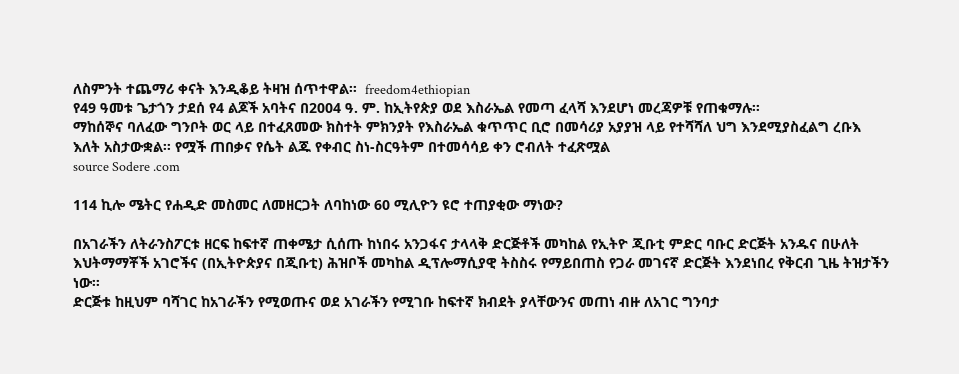ለስምንት ተጨማሪ ቀናት እንዲቆይ ትዛዝ ሰጥተዋል፡፡  freedom4ethiopian
የ49 ዓመቱ ጌታጎን ታደሰ የ4 ልጆች አባትና በ2004 ዓ. ም. ከኢትየጵያ ወደ እስራኤል የመጣ ፈላሻ እንደሆነ መረጃዎቹ የጠቁማሉ፡፡
ማከሰኞና ባለፈው ግንቦት ወር ላይ በተፈጸመው ክስተት ምክንያት የእስራኤል ቁጥጥር ቢሮ በመሳሪያ አያያዝ ላይ የተሻሻለ ህግ እንደሚያስፈልግ ረቡእ እለት አስታውቋል፡፡ የሟች ጠበቃና የሴት ልጁ የቀብር ስነ-ስርዓትም በተመሳሳይ ቀን ሮብለት ተፈጽሟል
source Sodere .com

114 ኪሎ ሜትር የሐዲድ መስመር ለመዘርጋት ለባከነው 60 ሚሊዮን ዩሮ ተጠያቂው ማነው?

በአገራችን ለትራንስፖርቱ ዘርፍ ከፍተኛ ጠቀሜታ ሲሰጡ ከነበሩ አንጋፋና ታላላቅ ድርጅቶች መካከል የኢትዮ ጂቡቲ ምድር ባቡር ድርጅት አንዱና በሁለት እህትማማቾች አገሮችና (በኢትዮጵያና በጂቡቲ) ሕዝቦች መካከል ዲፕሎማሲያዊ ትስስሩ የማይበጠስ የጋራ መገናኛ ድርጅት እንደነበረ የቅርብ ጊዜ ትዝታችን ነው፡፡
ድርጅቱ ከዚህም ባሻገር ከአገራችን የሚወጡና ወደ አገራችን የሚገቡ ከፍተኛ ክብደት ያላቸውንና መጠነ ብዙ ለአገር ግንባታ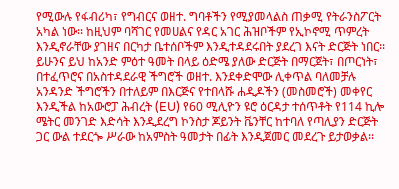የሚውሉ የፋብሪካ፣ የግብርና ወዘተ. ግባቶችን የሚያመላልስ ጠቃሚ የትራንስፖርት አካል ነው፡፡ ከዚህም ባሻገር የመሀልና የዳር አገር ሕዝቦችም የኢኮኖሚ ጥምረት እንዲኖራቸው ያገዘና በርካታ ቤተሰቦችም እንዲተዳደሩበት ያደረገ እናት ድርጅት ነበር፡፡
ይሁንና ይህ ከአንድ ምዕተ ዓመት በላይ ዕድሜ ያለው ድርጅት በማርጀት፣ በጦርነት፣ በተፈጥሮና በአስተዳደራዊ ችግሮች ወዘተ. እንደቀድሞው ሊቀጥል ባለመቻሉ አንዳንድ ችግሮችን በተለይም በእርጅና የተበላሹ ሐዲዶችን (መስመሮች) መቀየር እንዲችል ከአውሮፓ ሕብረት (EU) የ60 ሚሊዮን ዩሮ ዕርዳታ ተሰጥቶት የ114 ኪሎ ሜትር መንገድ እድሳት እንዲደረግ ኮንስታ ጆይንት ቬንቸር ከተባለ የጣሊያን ድርጅት ጋር ውል ተደርጐ ሥራው ከአምስት ዓመታት በፊት እንዲጀመር መደረጉ ይታወቃል፡፡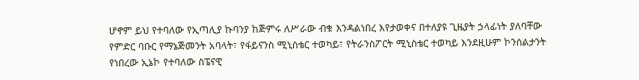ሆኖም ይህ የተባለው የኢጣሊያ ኩባንያ ከጅምሩ ለሥራው ብቁ እንዳልነበረ እየታወቀና በተለያዩ ጊዜያት ኃላፊነት ያለባቸው የምድር ባቡር የማኔጅመንት አባላት፣ የፋይናንስ ሚኒስቴር ተወካይ፣ የትራንስፖርት ሚኒስቴር ተወካይ እንደዚሁም ኮንሰልታንት የነበረው ኢኔኮ የተባለው ስፔናዊ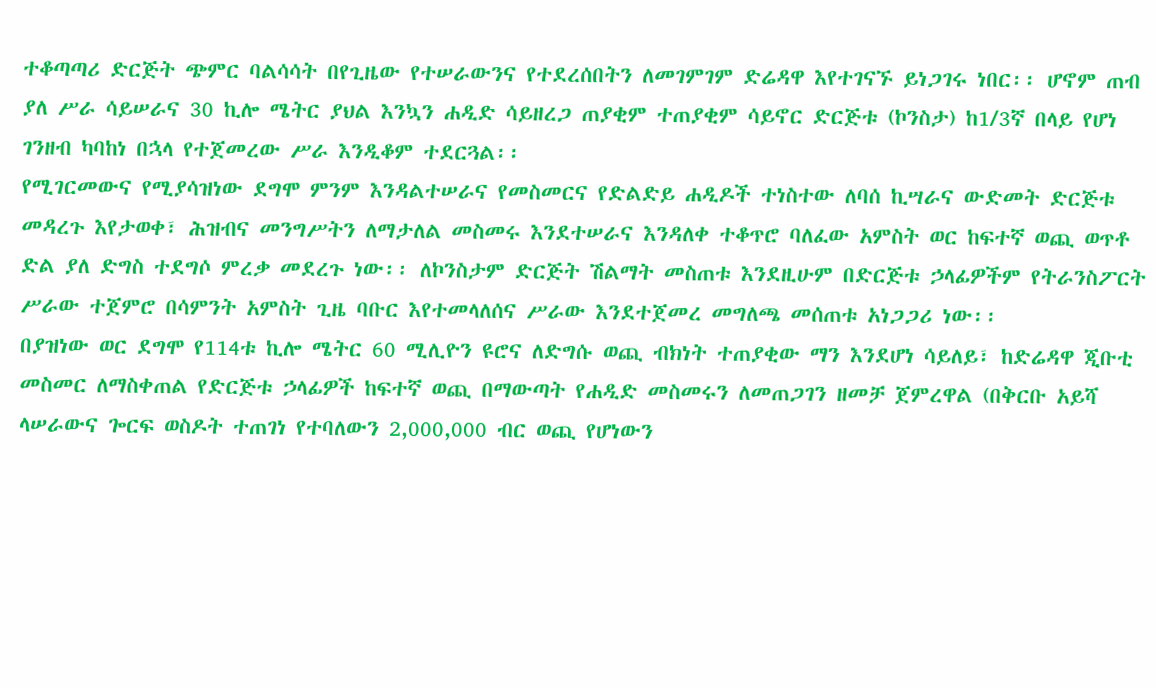ተቆጣጣሪ ድርጅት ጭምር ባልሳሳት በየጊዜው የተሠራውንና የተደረሰበትን ለመገምገም ድሬዳዋ እየተገናኙ ይነጋገሩ ነበር፡፡ ሆኖም ጠብ ያለ ሥራ ሳይሠራና 30 ኪሎ ሜትር ያህል እንኳን ሐዲድ ሳይዘረጋ ጠያቂም ተጠያቂም ሳይኖር ድርጅቱ (ኮንስታ) ከ1/3ኛ በላይ የሆነ ገንዘብ ካባከነ በኋላ የተጀመረው ሥራ እንዲቆም ተደርጓል፡፡
የሚገርመውና የሚያሳዝነው ደግሞ ምንም እንዳልተሠራና የመስመርና የድልድይ ሐዲዶች ተነስተው ለባሰ ኪሣራና ውድመት ድርጅቱ መዳረጉ እየታወቀ፣ ሕዝብና መንግሥትን ለማታለል መስመሩ እንደተሠራና እንዳለቀ ተቆጥሮ ባለፈው አምስት ወር ከፍተኛ ወጪ ወጥቶ ድል ያለ ድግስ ተደግሶ ምረቃ መደረጉ ነው፡፡ ለኮንስታም ድርጅት ሽልማት መስጠቱ እንደዚሁም በድርጅቱ ኃላፊዎችም የትራንስፖርት ሥራው ተጀምሮ በሳምንት አምስት ጊዜ ባቡር እየተመላለሰና ሥራው እንደተጀመረ መግለጫ መሰጠቱ አነጋጋሪ ነው፡፡
በያዝነው ወር ደግሞ የ114ቱ ኪሎ ሜትር 60 ሚሊዮን ዩሮና ለድግሱ ወጪ ብክነት ተጠያቂው ማን እንደሆነ ሳይለይ፣ ከድሬዳዋ ጂቡቲ መስመር ለማስቀጠል የድርጅቱ ኃላፊዎች ከፍተኛ ወጪ በማውጣት የሐዲድ መስመሩን ለመጠጋገን ዘመቻ ጀምረዋል (በቅርቡ አይሻ ላሠራውና ጐርፍ ወስዶት ተጠገነ የተባለውን 2,000,000 ብር ወጪ የሆነውን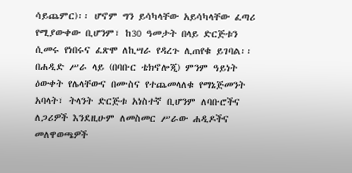ሳይጨምር)፡፡ ሆኖም ግን ይሳካላቸው አይሳካላቸው ፈጣሪ የሚያውቀው ቢሆንም፣ ከ30 ዓመታት በላይ ድርጅቱን ሲመሩ የነበሩና ፈጽሞ ለኪሣራ የዳረጉ ሊጠየቁ ይገባል፡፡ በሐዲድ ሥራ ላይ (በባቡር ቴክኖሎጂ) ምንም ዓይነት ዕውቀት የሌላቸውና በሙስና የተጨመላለቁ የማኔጅመንት አባላት፣ ትላንት ድርጅቱ አነስተኛ ቢሆንም ለባቡሮችና ለጋሪዎች እንደዚሁም ለመስመር ሥራው ሐዲዶችና መለዋወጫዎች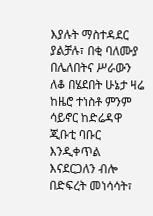እያሉት ማስተዳደር ያልቻሉ፣ በቂ ባለሙያ በሌለበትና ሥራውን ለቆ በሄደበት ሁኔታ ዛሬ ከዜሮ ተነስቶ ምንም ሳይኖር ከድሬዳዋ ጂቡቲ ባቡር እንዲቀጥል እናደርጋለን ብሎ በድፍረት መነሳሳት፣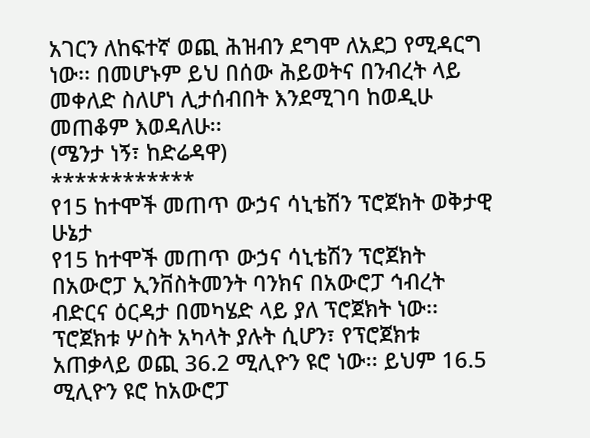አገርን ለከፍተኛ ወጪ ሕዝብን ደግሞ ለአደጋ የሚዳርግ ነው፡፡ በመሆኑም ይህ በሰው ሕይወትና በንብረት ላይ መቀለድ ስለሆነ ሊታሰብበት እንደሚገባ ከወዲሁ መጠቆም እወዳለሁ፡፡
(ሜንታ ነኝ፣ ከድሬዳዋ)
************
የ15 ከተሞች መጠጥ ውኃና ሳኒቴሽን ፕሮጀክት ወቅታዊ ሁኔታ
የ15 ከተሞች መጠጥ ውኃና ሳኒቴሽን ፕሮጀክት በአውሮፓ ኢንቨስትመንት ባንክና በአውሮፓ ኅብረት ብድርና ዕርዳታ በመካሄድ ላይ ያለ ፕሮጀክት ነው፡፡ ፕሮጀክቱ ሦስት አካላት ያሉት ሲሆን፣ የፕሮጀክቱ አጠቃላይ ወጪ 36.2 ሚሊዮን ዩሮ ነው፡፡ ይህም 16.5 ሚሊዮን ዩሮ ከአውሮፓ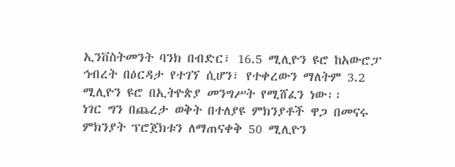ኢንቨስትመንት ባንክ በብድር፣ 16.5 ሚሊዮን ዩሮ ከአውሮፓ ኅብረት በዕርዳታ የተገኘ ሲሆን፣ የተቀረውን ማለትም 3.2 ሚሊዮን ዩሮ በኢትዮጵያ መንግሥት የሚሸፈን ነው፡፡
ነገር ግን በጨረታ ወቅት በተለያዩ ምክንያቶች ዋጋ በመናሩ ምክንያት ፕሮጀክቱን ለማጠናቀቅ 50 ሚሊዮን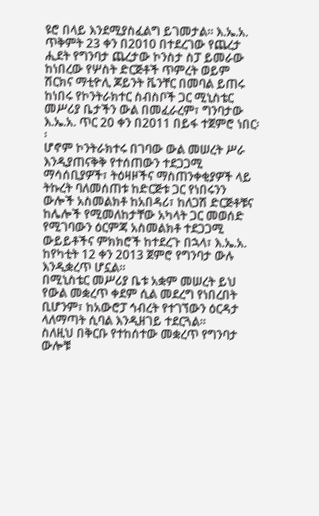ዩሮ በላይ እንደሚያስፈልግ ይገመታል፡፡ እ.ኤ.አ. ጥቅምት 23 ቀን በ2010 በተደረገው የጨረታ ሒደት የግንባታ ጨረታው ኮንስታ ስፓ ይመራው ከነበረው የሦስት ድርጅቶች ጥምረት ወይም ሽርክና ማቲዮሊ ጆይንት ቬንቸር በመባል ይጠሩ ከነበሩ የኮንትራክተር ስብስቦች ጋር ሚኒስቴር መሥሪያ ቤታችን ውል በመፈራረም፣ ግንባታው እ.ኤ.አ. ጥር 20 ቀን በ2011 በይፋ ተጀምሮ ነበር፡፡
ሆኖም ኮንትራክተሩ በገባው ውል መሠረት ሥራ እንዲያጠናቅቅ የተሰጠውን ተደጋጋሚ ማሳሰቢያዎች፣ ትዕዛዞችና ማስጠንቀቂያዎች ላይ ትኩረት ባለመሰጠቱ ከድርጅቱ ጋር የነበሩንን ውሎች አስመልክቶ ከአበዳሪ፣ ከለጋሽ ድርጅቶቹና ከሌሎች የሚመለከታቸው አካላት ጋር መወሰድ የሚገባውን ዕርምጃ አስመልክቶ ተደጋጋሚ ውይይቶችና ምክክሮች ከተደረጉ በኋላ፣ እ.ኤ.አ. ከየካቲት 12 ቀን 2013 ጀምሮ የግንባታ ውሉ እንዲቋረጥ ሆኗል፡፡
በሚኒስቴር መሥሪያ ቤቱ አቋም መሠረት ይህ የውል መቋረጥ ቀደም ሲል መደረግ የነበረበት ቢሆንም፣ ከአውሮፓ ኅብረት የተገኘውን ዕርዳታ ላለማጣት ሲባል እንዲዘገይ ተደርጓል፡፡
ስለዚህ በቅርቡ የተከሰተው መቋረጥ የግንባታ ውሎቹ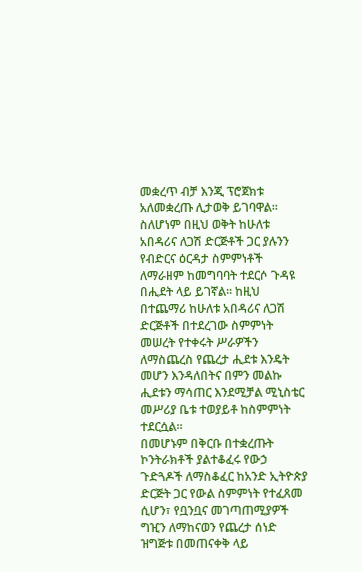መቋረጥ ብቻ እንጂ ፕሮጀክቱ አለመቋረጡ ሊታወቅ ይገባዋል፡፡ ስለሆነም በዚህ ወቅት ከሁለቱ አበዳሪና ለጋሽ ድርጅቶች ጋር ያሉንን የብድርና ዕርዳታ ስምምነቶች ለማራዘም ከመግባባት ተደርሶ ጉዳዩ በሒደት ላይ ይገኛል፡፡ ከዚህ በተጨማሪ ከሁለቱ አበዳሪና ለጋሽ ድርጅቶች በተደረገው ስምምነት መሠረት የተቀሩት ሥራዎችን ለማስጨረስ የጨረታ ሒደቱ እንዴት መሆን እንዳለበትና በምን መልኩ ሒደቱን ማሳጠር እንደሚቻል ሚኒስቴር መሥሪያ ቤቱ ተወያይቶ ከስምምነት ተደርሷል፡፡
በመሆኑም በቅርቡ በተቋረጡት ኮንትራክቶች ያልተቆፈሩ የውኃ ጉድጓዶች ለማስቆፈር ከአንድ ኢትዮጵያ ድርጅት ጋር የውል ስምምነት የተፈጸመ ሲሆን፣ የቧንቧና መገጣጠሚያዎች ግዢን ለማከናወን የጨረታ ሰነድ ዝግጅቱ በመጠናቀቅ ላይ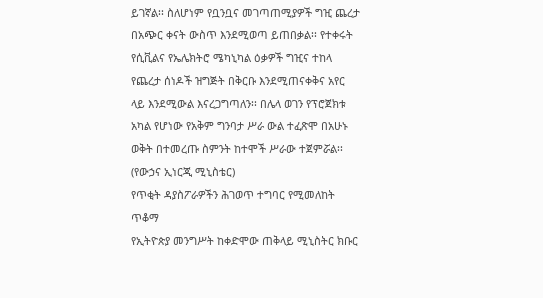ይገኛል፡፡ ስለሆነም የቧንቧና መገጣጠሚያዎች ግዢ ጨረታ በአጭር ቀናት ውስጥ እንደሚወጣ ይጠበቃል፡፡ የተቀሩት የሲቪልና የኤሌክትሮ ሜካኒካል ዕቃዎች ግዢና ተከላ የጨረታ ሰነዶች ዝግጅት በቅርቡ እንደሚጠናቀቅና አየር ላይ እንደሚውል እናረጋግጣለን፡፡ በሌላ ወገን የፕሮጀክቱ አካል የሆነው የአቅም ግንባታ ሥራ ውል ተፈጽሞ በአሁኑ ወቅት በተመረጡ ስምንት ከተሞች ሥራው ተጀምሯል፡፡
(የውኃና ኢነርጂ ሚኒስቴር)
የጥቂት ዳያስፖራዎችን ሕገወጥ ተግባር የሚመለከት ጥቆማ
የኢትዮጵያ መንግሥት ከቀድሞው ጠቅላይ ሚኒስትር ክቡር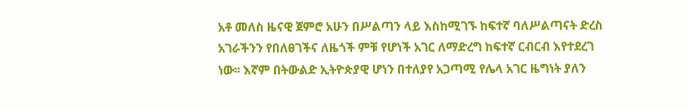አቶ መለስ ዜናዊ ጀምሮ አሁን በሥልጣን ላይ እስከሚገኙ ከፍተኛ ባለሥልጣናት ድረስ አገራችንን የበለፀገችና ለዜጎች ምቹ የሆነች አገር ለማድረግ ከፍተኛ ርብርብ እየተደረገ ነው፡፡ እኛም በትውልድ ኢትዮጵያዊ ሆነን በተለያየ አጋጣሚ የሌላ አገር ዜግነት ያለን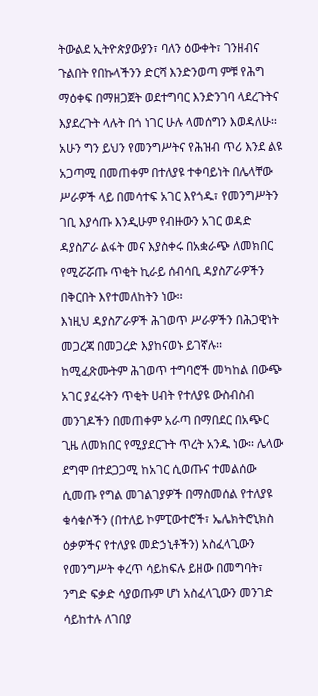ትውልደ ኢትዮጵያውያን፣ ባለን ዕውቀት፣ ገንዘብና ጉልበት የበኩላችንን ድርሻ እንድንወጣ ምቹ የሕግ ማዕቀፍ በማዘጋጀት ወደተግባር እንድንገባ ላደረጉትና እያደረጉት ላሉት በጎ ነገር ሁሉ ላመሰግን እወዳለሁ፡፡
አሁን ግን ይህን የመንግሥትና የሕዝብ ጥሪ እንደ ልዩ አጋጣሚ በመጠቀም በተለያዩ ተቀባይነት በሌላቸው ሥራዎች ላይ በመሳተፍ አገር እየጎዱ፣ የመንግሥትን ገቢ እያሳጡ እንዲሁም የብዙውን አገር ወዳድ ዳያስፖራ ልፋት መና እያስቀሩ በአቋራጭ ለመክበር የሚሯሯጡ ጥቂት ኪራይ ሰብሳቢ ዳያስፖራዎችን በቅርበት እየተመለከትን ነው፡፡
እነዚህ ዳያስፖራዎች ሕገወጥ ሥራዎችን በሕጋዊነት መጋረጃ በመጋረድ እያከናወኑ ይገኛሉ፡፡ ከሚፈጽሙትም ሕገወጥ ተግባሮች መካከል በውጭ አገር ያፈሩትን ጥቂት ሀብት የተለያዩ ውስብስብ መንገዶችን በመጠቀም አራጣ በማበደር በአጭር ጊዜ ለመክበር የሚያደርጉት ጥረት አንዱ ነው፡፡ ሌላው ደግሞ በተደጋጋሚ ከአገር ሲወጡና ተመልሰው ሲመጡ የግል መገልገያዎች በማስመሰል የተለያዩ ቁሳቁሶችን (በተለይ ኮምፒውተሮች፣ ኤሌክትሮኒክስ ዕቃዎችና የተለያዩ መድኃኒቶችን) አስፈላጊውን የመንግሥት ቀረጥ ሳይከፍሉ ይዘው በመግባት፣ ንግድ ፍቃድ ሳያወጡም ሆነ አስፈላጊውን መንገድ ሳይከተሉ ለገበያ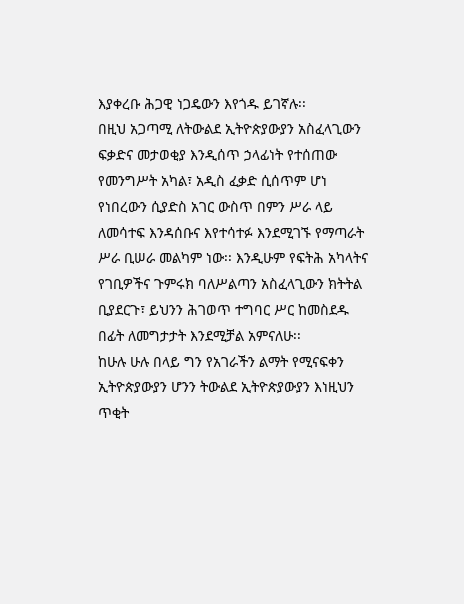እያቀረቡ ሕጋዊ ነጋዴውን እየጎዱ ይገኛሉ፡፡
በዚህ አጋጣሚ ለትውልደ ኢትዮጵያውያን አስፈላጊውን ፍቃድና መታወቂያ እንዲሰጥ ኃላፊነት የተሰጠው የመንግሥት አካል፣ አዲስ ፈቃድ ሲሰጥም ሆነ የነበረውን ሲያድስ አገር ውስጥ በምን ሥራ ላይ ለመሳተፍ እንዳሰቡና እየተሳተፉ እንደሚገኙ የማጣራት ሥራ ቢሠራ መልካም ነው፡፡ እንዲሁም የፍትሕ አካላትና የገቢዎችና ጉምሩክ ባለሥልጣን አስፈላጊውን ክትትል ቢያደርጉ፣ ይህንን ሕገወጥ ተግባር ሥር ከመስደዱ በፊት ለመግታታት እንደሚቻል አምናለሁ፡፡
ከሁሉ ሁሉ በላይ ግን የአገራችን ልማት የሚናፍቀን ኢትዮጵያውያን ሆንን ትውልደ ኢትዮጵያውያን እነዚህን ጥቂት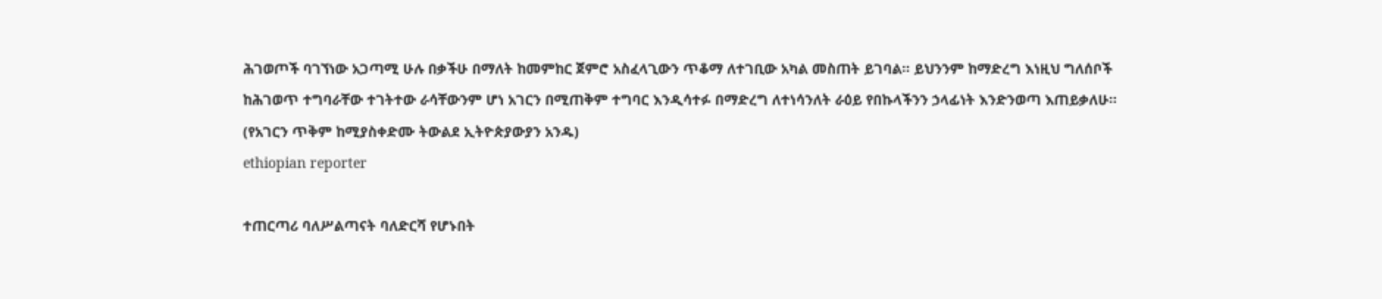ሕገወጦች ባገኘነው አጋጣሚ ሁሉ በቃችሁ በማለት ከመምከር ጀምሮ አስፈላጊውን ጥቆማ ለተገቢው አካል መስጠት ይገባል፡፡ ይህንንም ከማድረግ እነዚህ ግለሰቦች ከሕገወጥ ተግባራቸው ተገትተው ራሳቸውንም ሆነ አገርን በሚጠቅም ተግባር እንዲሳተፉ በማድረግ ለተነሳንለት ራዕይ የበኩላችንን ኃላፊነት እንድንወጣ እጠይቃለሁ፡፡
(የአገርን ጥቅም ከሚያስቀድሙ ትውልደ ኢትዮጵያውያን አንዱ)
ethiopian reporter

ተጠርጣሪ ባለሥልጣናት ባለድርሻ የሆኑበት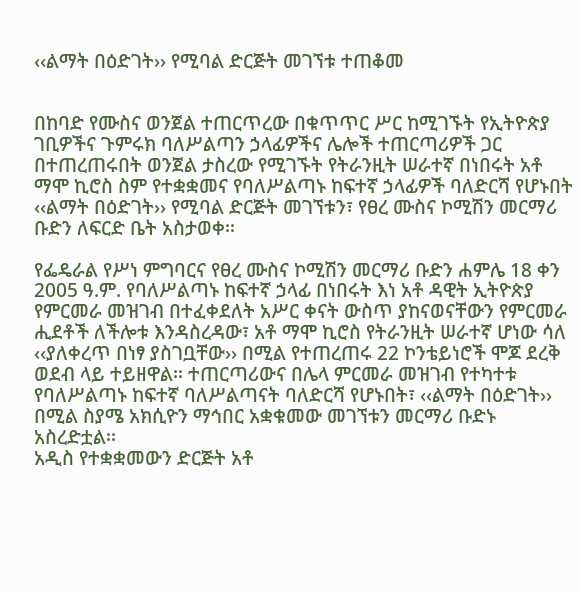‹‹ልማት በዕድገት›› የሚባል ድርጅት መገኘቱ ተጠቆመ


በከባድ የሙስና ወንጀል ተጠርጥረው በቁጥጥር ሥር ከሚገኙት የኢትዮጵያ ገቢዎችና ጉምሩክ ባለሥልጣን ኃላፊዎችና ሌሎች ተጠርጣሪዎች ጋር በተጠረጠሩበት ወንጀል ታስረው የሚገኙት የትራንዚት ሠራተኛ በነበሩት አቶ ማሞ ኪሮስ ስም የተቋቋመና የባለሥልጣኑ ከፍተኛ ኃላፊዎች ባለድርሻ የሆኑበት ‹‹ልማት በዕድገት›› የሚባል ድርጅት መገኘቱን፣ የፀረ ሙስና ኮሚሽን መርማሪ ቡድን ለፍርድ ቤት አስታወቀ፡፡

የፌዴራል የሥነ ምግባርና የፀረ ሙስና ኮሚሽን መርማሪ ቡድን ሐምሌ 18 ቀን 2005 ዓ.ም. የባለሥልጣኑ ከፍተኛ ኃላፊ በነበሩት እነ አቶ ዳዊት ኢትዮጵያ የምርመራ መዝገብ በተፈቀደለት አሥር ቀናት ውስጥ ያከናወናቸውን የምርመራ ሒደቶች ለችሎቱ እንዳስረዳው፣ አቶ ማሞ ኪሮስ የትራንዚት ሠራተኛ ሆነው ሳለ ‹‹ያለቀረጥ በነፃ ያስገቧቸው›› በሚል የተጠረጠሩ 22 ኮንቴይነሮች ሞጆ ደረቅ ወደብ ላይ ተይዘዋል፡፡ ተጠርጣሪውና በሌላ ምርመራ መዝገብ የተካተቱ የባለሥልጣኑ ከፍተኛ ባለሥልጣናት ባለድርሻ የሆኑበት፣ ‹‹ልማት በዕድገት›› በሚል ስያሜ አክሲዮን ማኅበር አቋቁመው መገኘቱን መርማሪ ቡድኑ አስረድቷል፡፡
አዲስ የተቋቋመውን ድርጅት አቶ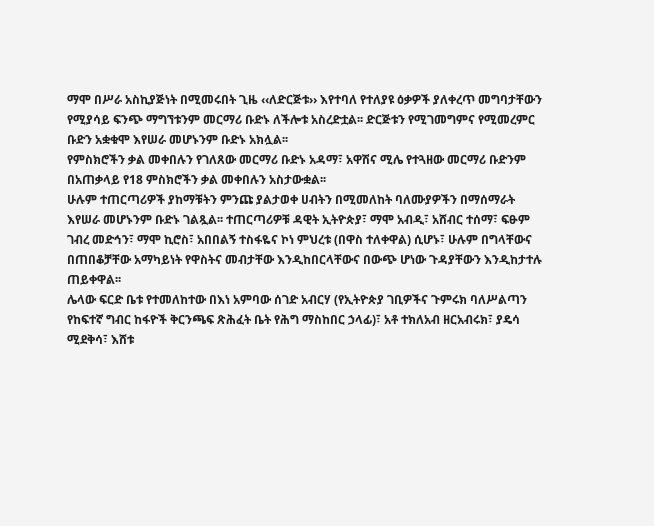ማሞ በሥራ አስኪያጅነት በሚመሩበት ጊዜ ‹‹ለድርጅቱ›› እየተባለ የተለያዩ ዕቃዎች ያለቀረጥ መግባታቸውን የሚያሳይ ፍንጭ ማግኘቱንም መርማሪ ቡድኑ ለችሎቱ አስረድቷል፡፡ ድርጅቱን የሚገመግምና የሚመረምር ቡድን አቋቁሞ እየሠራ መሆኑንም ቡድኑ አክሏል፡፡
የምስክሮችን ቃል መቀበሉን የገለጸው መርማሪ ቡድኑ አዳማ፣ አዋሽና ሚሌ የተጓዘው መርማሪ ቡድንም በአጠቃላይ የ18 ምስክሮችን ቃል መቀበሉን አስታውቋል፡፡
ሁሉም ተጠርጣሪዎች ያከማቹትን ምንጩ ያልታወቀ ሀብትን በሚመለከት ባለሙያዎችን በማሰማራት እየሠራ መሆኑንም ቡድኑ ገልጿል፡፡ ተጠርጣሪዎቹ ዳዊት ኢትዮጵያ፣ ማሞ አብዲ፣ አሸብር ተሰማ፣ ፍፁም ገብረ መድኅን፣ ማሞ ኪሮስ፣ አበበልኝ ተስፋዬና ኮነ ምህረቱ (በዋስ ተለቀዋል) ሲሆኑ፣ ሁሉም በግላቸውና በጠበቆቻቸው አማካይነት የዋስትና መብታቸው እንዲከበርላቸውና በውጭ ሆነው ጉዳያቸውን እንዲከታተሉ ጠይቀዋል፡፡
ሌላው ፍርድ ቤቱ የተመለከተው በእነ አምባው ሰገድ አብርሃ (የኢትዮጵያ ገቢዎችና ጉምሩክ ባለሥልጣን የከፍተኛ ግብር ከፋዮች ቅርንጫፍ ጽሕፈት ቤት የሕግ ማስከበር ኃላፊ)፣ አቶ ተክለአብ ዘርአብሩክ፣ ያዴሳ ሚደቅሳ፣ እሸቱ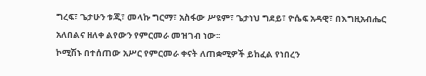ግረፍ፣ ጌታሁን ቱጂ፣ መላኩ ግርማ፣ አስፋው ሥዩም፣ ጌታነህ ግደይ፣ ዮሴፍ አዳዊ፣ በእግዚአብሔር አለበልና ዘለቀ ልየውን የምርመራ መዝገብ ነው፡፡
ኮሚሽኑ በተሰጠው አሥር የምርመራ ቀናት ለጠቋሚዎች ይከፈል የነበረን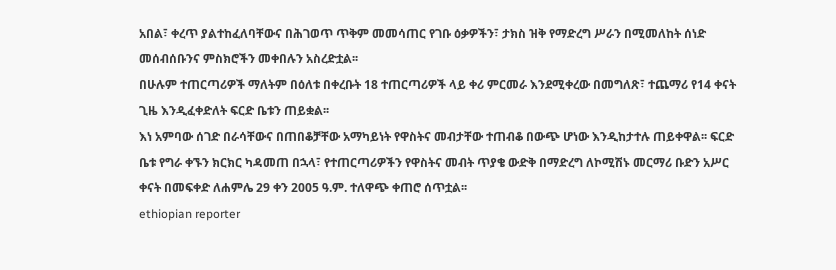አበል፣ ቀረጥ ያልተከፈለባቸውና በሕገወጥ ጥቅም መመሳጠር የገቡ ዕቃዎችን፣ ታክስ ዝቅ የማድረግ ሥራን በሚመለከት ሰነድ መሰብሰቡንና ምስክሮችን መቀበሉን አስረድቷል፡፡
በሁሉም ተጠርጣሪዎች ማለትም በዕለቱ በቀረቡት 18 ተጠርጣሪዎች ላይ ቀሪ ምርመራ እንደሚቀረው በመግለጽ፣ ተጨማሪ የ14 ቀናት ጊዜ እንዲፈቀድለት ፍርድ ቤቱን ጠይቋል፡፡
እነ አምባው ሰገድ በራሳቸውና በጠበቆቻቸው አማካይነት የዋስትና መብታቸው ተጠብቆ በውጭ ሆነው እንዲከታተሉ ጠይቀዋል፡፡ ፍርድ ቤቱ የግራ ቀኙን ክርክር ካዳመጠ በኋላ፣ የተጠርጣሪዎችን የዋስትና መብት ጥያቄ ውድቅ በማድረግ ለኮሚሽኑ መርማሪ ቡድን አሥር ቀናት በመፍቀድ ለሐምሌ 29 ቀን 2005 ዓ.ም. ተለዋጭ ቀጠሮ ሰጥቷል፡፡
ethiopian reporter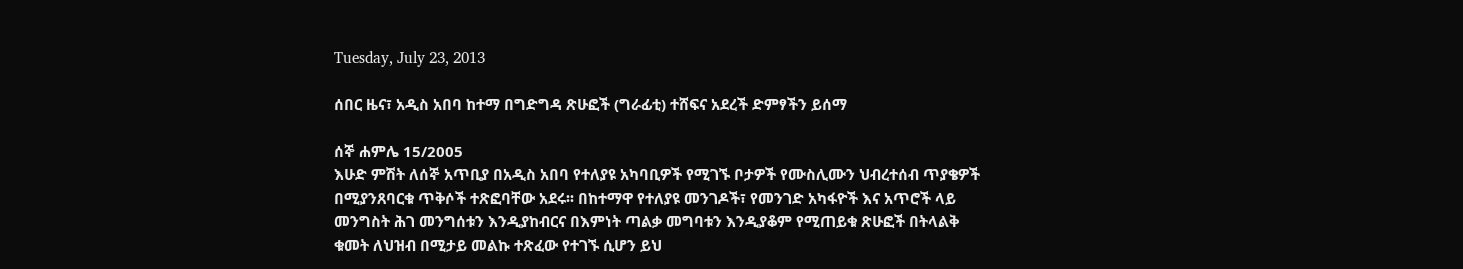Tuesday, July 23, 2013

ሰበር ዜና፣ አዲስ አበባ ከተማ በግድግዳ ጽሁፎች (ግራፊቲ) ተሸፍና አደረች ድምፃችን ይሰማ

ሰኞ ሐምሌ 15/2005
እሁድ ምሽት ለሰኞ አጥቢያ በአዲስ አበባ የተለያዩ አካባቢዎች የሚገኙ ቦታዎች የሙስሊሙን ህብረተሰብ ጥያቄዎች በሚያንጸባርቁ ጥቅሶች ተጽፎባቸው አደሩ፡፡ በከተማዋ የተለያዩ መንገዶች፣ የመንገድ አካፋዮች እና አጥሮች ላይ መንግስት ሕገ መንግሰቱን እንዲያከብርና በእምነት ጣልቃ መግባቱን እንዲያቆም የሚጠይቁ ጽሁፎች በትላልቅ ቁመት ለህዝብ በሚታይ መልኩ ተጽፈው የተገኙ ሲሆን ይህ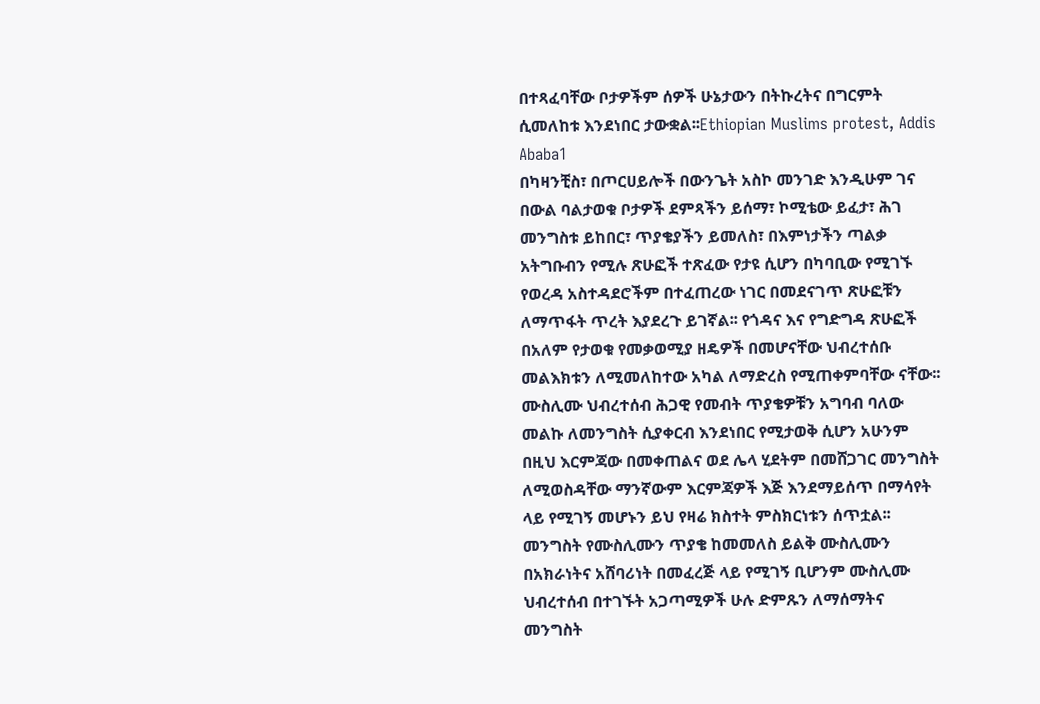በተጻፈባቸው ቦታዎችም ሰዎች ሁኔታውን በትኩረትና በግርምት ሲመለከቱ እንደነበር ታውቋል፡፡Ethiopian Muslims protest, Addis Ababa1
በካዛንቺስ፣ በጦርሀይሎች በውንጌት አስኮ መንገድ እንዲሁም ገና በውል ባልታወቁ ቦታዎች ደምጻችን ይሰማ፣ ኮሚቴው ይፈታ፣ ሕገ መንግስቱ ይከበር፣ ጥያቄያችን ይመለስ፣ በእምነታችን ጣልቃ አትግቡብን የሚሉ ጽሁፎች ተጽፈው የታዩ ሲሆን በካባቢው የሚገኙ የወረዳ አስተዳደሮችም በተፈጠረው ነገር በመደናገጥ ጽሁፎቹን ለማጥፋት ጥረት እያደረጉ ይገኛል፡፡ የጎዳና እና የግድግዳ ጽሁፎች በአለም የታወቁ የመቃወሚያ ዘዴዎች በመሆናቸው ህብረተሰቡ መልእክቱን ለሚመለከተው አካል ለማድረስ የሚጠቀምባቸው ናቸው፡፡
ሙስሊሙ ህብረተሰብ ሕጋዊ የመብት ጥያቄዎቹን አግባብ ባለው መልኩ ለመንግስት ሲያቀርብ እንደነበር የሚታወቅ ሲሆን አሁንም በዚህ እርምጃው በመቀጠልና ወደ ሌላ ሂደትም በመሸጋገር መንግስት ለሚወስዳቸው ማንኛውም እርምጃዎች እጅ እንደማይሰጥ በማሳየት ላይ የሚገኝ መሆኑን ይህ የዛሬ ክስተት ምስክርነቱን ሰጥቷል፡፡ መንግስት የሙስሊሙን ጥያቄ ከመመለስ ይልቅ ሙስሊሙን በአክራነትና አሸባሪነት በመፈረጅ ላይ የሚገኝ ቢሆንም ሙስሊሙ ህብረተሰብ በተገኙት አጋጣሚዎች ሁሉ ድምጹን ለማሰማትና መንግስት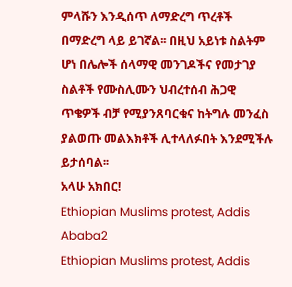ምላሹን እንዲሰጥ ለማድረግ ጥረቶች በማድረግ ላይ ይገኛል፡፡ በዚህ አይነቱ ስልትም ሆነ በሌሎች ሰላማዊ መንገዶችና የመታገያ ስልቶች የሙስሊሙን ህብረተሰብ ሕጋዊ ጥቄዎች ብቻ የሚያንጸባርቁና ከትግሉ መንፈስ ያልወጡ መልእክቶች ሊተላለፉበት እንደሚችሉ ይታሰባል፡፡
አላሁ አክበር!
Ethiopian Muslims protest, Addis Ababa2
Ethiopian Muslims protest, Addis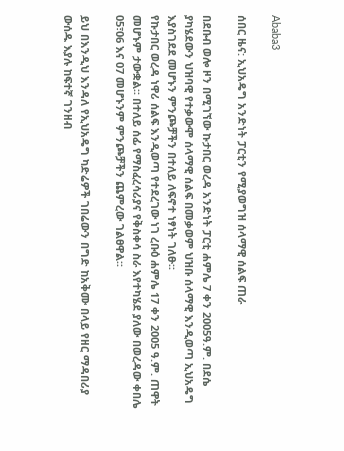Ababa3

ሰበር ዜና: ኢህአዴግ አንድነት ፓርቲን የሚያወግዝ ሰላማዊ ሰልፍ ጠራ

በደቡብ ወሎ ዞን በሚገኘው ኩታበር ወረዳ አንድነት ፓርቲ ሐምሌ 7 ቀን 2005ዓ.ም. በደሴ ያካሄደውን ህዝባዊ የተቃውሞ ሰላማዊ ሰልፍ በመቃወም ህዝቡ ሰላማዊ እንዲወጣ ኢህአዴግ እያስገደደ መሆኑን ምንጮቻችን በተለይ ለፍኖተ ነፃነት ገለፁ፡፡
የኩታበር ወረዳ ነዋሪ ሰልፍ እንዲወጣ የተደረገው ነገ ረቡዕ ሐምሌ 17 ቀን 2005 ዓ.ም. ጠዋት መሆኑም ታውቋል፡፡ በተለይ ሰፊ የማስፈረሳሪያና የቅስቀሳ ስራ እየተካሄደ ያለው በወረዳው ቀበሌ 05፣06 እና 07 መሆኑንም ምንጮቻችን ጨምረው ገልፀዋል፡፡

ይህ በእንዲህ እንዳለ የኢህአዴግ ካድሬዎች ገበሬውን በግድ ከአቅሙ በላይ የዘር ማዳበሪያ ውሰዱ እያሉ ከፍተኛ ገንዘብ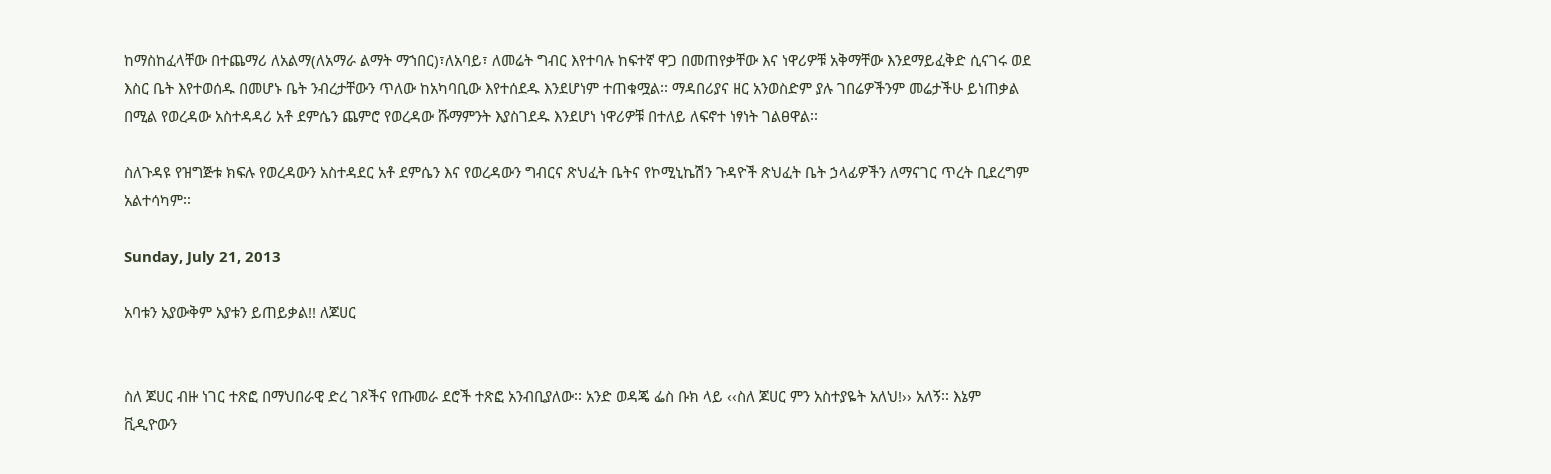ከማስከፈላቸው በተጨማሪ ለአልማ(ለአማራ ልማት ማኀበር)፣ለአባይ፣ ለመሬት ግብር እየተባሉ ከፍተኛ ዋጋ በመጠየቃቸው እና ነዋሪዎቹ አቅማቸው እንደማይፈቅድ ሲናገሩ ወደ እስር ቤት እየተወሰዱ በመሆኑ ቤት ንብረታቸውን ጥለው ከአካባቢው እየተሰደዱ እንደሆነም ተጠቁሟል፡፡ ማዳበሪያና ዘር አንወስድም ያሉ ገበሬዎችንም መሬታችሁ ይነጠቃል በሚል የወረዳው አስተዳዳሪ አቶ ደምሴን ጨምሮ የወረዳው ሹማምንት እያስገደዱ እንደሆነ ነዋሪዎቹ በተለይ ለፍኖተ ነፃነት ገልፀዋል፡፡

ስለጉዳዩ የዝግጅቱ ክፍሉ የወረዳውን አስተዳደር አቶ ደምሴን እና የወረዳውን ግብርና ጽህፈት ቤትና የኮሚኒኬሽን ጉዳዮች ጽህፈት ቤት ኃላፊዎችን ለማናገር ጥረት ቢደረግም አልተሳካም፡፡

Sunday, July 21, 2013

አባቱን አያውቅም አያቱን ይጠይቃል!! ለጆሀር


ስለ ጆሀር ብዙ ነገር ተጽፎ በማህበራዊ ድረ ገጾችና የጡመራ ደሮች ተጽፎ አንብቢያለው፡፡ አንድ ወዳጄ ፌስ ቡክ ላይ ‹‹ስለ ጆሀር ምን አስተያዬት አለህ!›› አለኝ፡፡ እኔም ቪዲዮውን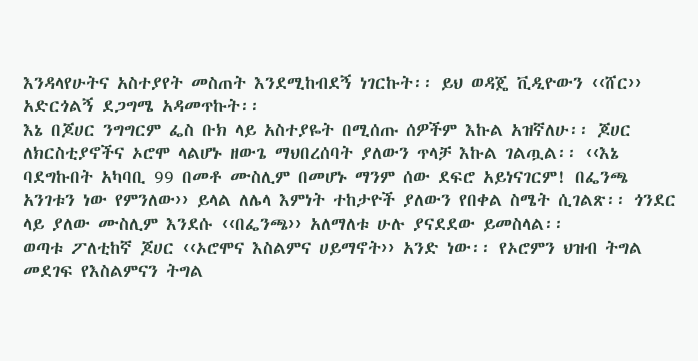እንዳላየሁትና አስተያየት መስጠት እንደሚከብደኝ ነገርኩት፡፡ ይህ ወዳጄ ቪዲዮውን ‹‹ሸር›› አድርጎልኝ ደጋግሜ አዳመጥኩት፡፡
እኔ በጆሀር ንግግርም ፌስ ቡክ ላይ አስተያዬት በሚሰጡ ሰዎችም እኩል አዝኛለሁ፡፡ ጆሀር ለክርስቲያኖችና ኦሮሞ ላልሆኑ ዘውጌ ማህበረሰባት ያለውን ጥላቻ እኩል ገልጧል፡፡ ‹‹እኔ ባደግኩበት አካባቢ 99 በመቶ ሙስሊም በመሆኑ ማንም ሰው ደፍሮ አይነናገርም! በፌንጫ አንገቱን ነው የምንለው›› ይላል ለሌላ እምነት ተከታዮች ያለውን የበቀል ስሜት ሲገልጽ፡፡ ጎንደር ላይ ያለው ሙስሊም እንደሱ ‹‹በፌንጫ›› አለማለቱ ሁሉ ያናደደው ይመስላል፡፡
ወጣቱ ፖለቲከኛ ጆሀር ‹‹ኦሮሞና እስልምና ሀይማኖት›› አንድ ነው፡፡ የኦሮምን ህዝብ ትግል መደገፍ የእስልምናን ትግል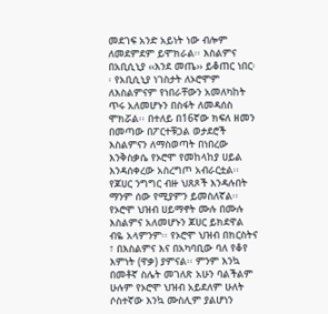መደገፍ አንድ አይነት ነው ብሎም ለመደምደም ይሞክራል፡፡ እስልምና በአቢሲኒያ ‹‹እንደ መጤ›› ይቆጠር ነበር፡፡ የአቢሲኒያ ነገስታት ለኦሮሞም ለእስልምናም የነበራቸውን አመለካከት ጥሩ አለመሆኑን በስፋት ለመዳሰስ ሞክሯል፡፡ በተለይ በ16ኛው ክፍለ ዘመን በመጣው በፖርተቹጋል ወታደሮች እስልምናን ለማስወጣት በነበረው እንቅስቃሴ የኦሮሞ የመከላከያ ሀይል እንዳሰቀረው አስረግጦ አብራርቷል፡፡
የጆሀር ንግግር ብዙ ህጸጾች እንዳሉበት ማንም ሰው የሚያምን ይመስለኛል፡፡ የኦሮሞ ህዝብ ሀይማኖት ሙሉ በሙሉ እስልምና አለመሆኑን ጆሀር ይክደዋል ብዬ አላምንም፡፡ የኦሮሞ ህዝብ በክርስትና ፣ በእስልምና እና በአካባቢው ባለ የቆየ እምነት (ዋቃ) ያምናል፡፡ ምንም እንኳ በመቶኛ ስሌት መገለጽ አሁን ባልችልም ሁሉም የኦሮሞ ህዝብ አይደለም ሁለት ሶስተኛው እንኳ ሙስሊም ያልሆነን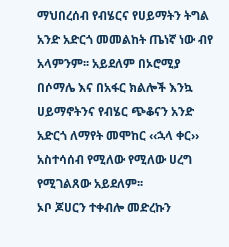ማህበረሰብ የብሄርና የሀይማትን ትግል አንድ አድርጎ መመልከት ጤነኛ ነው ብየ አላምንም፡፡ አይደለም በኦሮሚያ በሶማሌ እና በአፋር ክልሎች እንኳ ሀይማኖትንና የብሄር ጭቆናን አንድ አድርጎ ለማየት መሞከር ‹‹ኋላ ቀር›› አስተሳሰብ የሚለው የሚለው ሀረግ የሚገልጸው አይደለም፡፡
ኦቦ ጆሀርን ተቀብሎ መድረኩን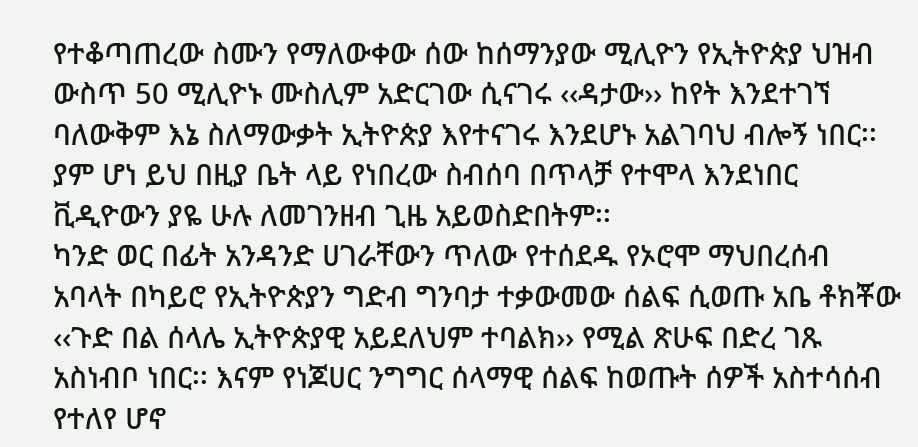የተቆጣጠረው ስሙን የማለውቀው ሰው ከሰማንያው ሚሊዮን የኢትዮጵያ ህዝብ ውስጥ 50 ሚሊዮኑ ሙስሊም አድርገው ሲናገሩ ‹‹ዳታው›› ከየት እንደተገኘ ባለውቅም እኔ ስለማውቃት ኢትዮጵያ እየተናገሩ እንደሆኑ አልገባህ ብሎኝ ነበር፡፡
ያም ሆነ ይህ በዚያ ቤት ላይ የነበረው ስብሰባ በጥላቻ የተሞላ እንደነበር ቪዲዮውን ያዬ ሁሉ ለመገንዘብ ጊዜ አይወስድበትም፡፡
ካንድ ወር በፊት አንዳንድ ሀገራቸውን ጥለው የተሰደዱ የኦሮሞ ማህበረሰብ አባላት በካይሮ የኢትዮጵያን ግድብ ግንባታ ተቃውመው ሰልፍ ሲወጡ አቤ ቶክቾው ‹‹ጉድ በል ሰላሌ ኢትዮጵያዊ አይደለህም ተባልክ›› የሚል ጽሁፍ በድረ ገጹ አስነብቦ ነበር፡፡ እናም የነጆሀር ንግግር ሰላማዊ ሰልፍ ከወጡት ሰዎች አስተሳሰብ የተለየ ሆኖ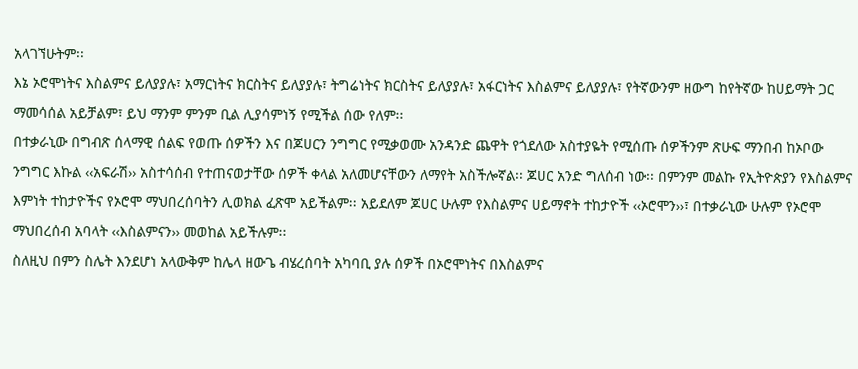አላገኘሁትም፡፡
እኔ ኦሮሞነትና እስልምና ይለያያሉ፣ አማርነትና ክርስትና ይለያያሉ፣ ትግሬነትና ክርስትና ይለያያሉ፣ አፋርነትና እስልምና ይለያያሉ፣ የትኛውንም ዘውግ ከየትኛው ከሀይማት ጋር ማመሳሰል አይቻልም፣ ይህ ማንም ምንም ቢል ሊያሳምነኝ የሚችል ሰው የለም፡፡
በተቃራኒው በግብጽ ሰላማዊ ሰልፍ የወጡ ሰዎችን እና በጆሀርን ንግግር የሚቃወሙ አንዳንድ ጨዋት የጎደለው አስተያዬት የሚሰጡ ሰዎችንም ጽሁፍ ማንበብ ከኦቦው ንግግር እኩል ‹‹አፍራሽ›› አስተሳሰብ የተጠናወታቸው ሰዎች ቀላል አለመሆናቸውን ለማየት አስችሎኛል፡፡ ጆሀር አንድ ግለሰብ ነው፡፡ በምንም መልኩ የኢትዮጵያን የእስልምና እምነት ተከታዮችና የኦሮሞ ማህበረሰባትን ሊወክል ፈጽሞ አይችልም፡፡ አይደለም ጆሀር ሁሉም የእስልምና ሀይማኖት ተከታዮች ‹‹ኦሮሞን››፣ በተቃራኒው ሁሉም የኦሮሞ ማህበረሰብ አባላት ‹‹እስልምናን›› መወከል አይችሉም፡፡
ስለዚህ በምን ስሌት እንደሆነ አላውቅም ከሌላ ዘውጌ ብሄረሰባት አካባቢ ያሉ ሰዎች በኦሮሞነትና በእስልምና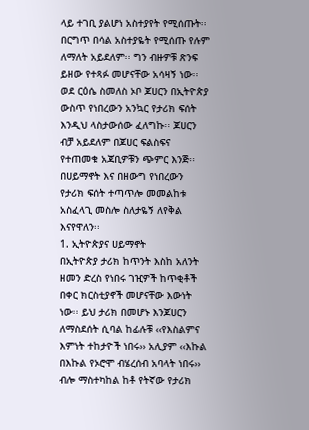ላይ ተገቢ ያልሆነ አስተያየት የሚሰጡት፡፡ በርግጥ በሳል አስተያዬት የሚሰጡ የሉም ለማለት አይደለም፡፡ ግን ብዙዎቹ ጽንፍ ይዘው የተጻፉ መሆናቸው አሳዛኝ ነው፡፡
ወደ ርዕሴ ስመለስ ኦቦ ጆሀርን በኢትዮጵያ ውስጥ የነበረውን አንኳር የታሪክ ፍሰት እንዲህ ላስታውሰው ፈለግኩ፡፡ ጆሀርን ብቻ አይደለም በጆሀር ፍልስፍና የተጠመቁ አጃቢዎቹን ጭምር እንጅ፡፡ በሀይማኖት እና በዘውግ የነበረውን የታሪክ ፍሰት ተጣጥሎ መመልከቱ አስፈላጊ መስሎ ስለታዬኝ ለየቅል እናየዋለን፡፡
1. ኢትዮጵያና ሀይማኖት
በኢትዮጵያ ታሪክ ከጥንት እስከ አለንት ዘመን ድረስ የነበሩ ገዢዎች ከጥቂቶች በቀር ክርስቲያኖች መሆናቸው እውነት ነው፡፡ ይህ ታሪክ በመሆኑ እንጆሀርን ለማስደሰት ሲባል ከፊሉቹ ‹‹የእስልምና እምነት ተከታዮች ነበሩ›› አሊያም ‹‹እኩል በእኩል የኦሮሞ ብሄረሰብ አባላት ነበሩ›› ብሎ ማስተካከል ከቶ የትኛው የታሪክ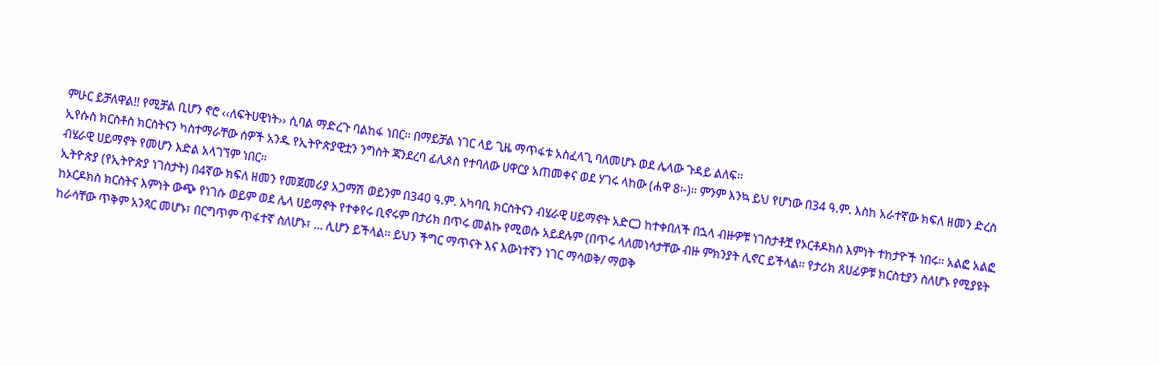ምሁር ይቻለዋል!! የሚቻል ቢሆን ኖሮ ‹‹ለፍትሀዊነት›› ሲባል ማድረጉ ባልከፋ ነበር፡፡ በማይቻል ነገር ላይ ጊዜ ማጥፋቱ አስፈላጊ ባለመሆኑ ወደ ሌላው ጉዳይ ልለፍ፡፡
ኢየሱስ ክርስቶስ ክርስትናን ካስተማራቸው ሰዎች አንዱ የኢትዮጵያዊቷን ንግስት ጃንደረባ ፊሊጶስ የተባለው ሀዋርያ አጠመቀና ወደ ሃገሩ ላከው (ሐዋ 8፡-)፡፡ ምንም እንኳ ይህ የሆነው በ34 ዓ.ም. እስከ አራተኛው ክፍለ ዘመን ድረስ ብሄራዊ ሀይማኖት የመሆን እድል አላገኘም ነበር፡፡
ኢትዮጵያ (የኢትዮጵያ ነገስታት) በ4ኛው ክፍለ ዘመን የመጀመሪያ አጋማሽ ወይንም በ340 ዓ.ም. አካባቢ ክርስትናን ብሄራዊ ሀይማኖት አድርጋ ከተቀበለች በኋላ ብዙዎቹ ነገስታቶቿ የኦርቶዶክስ እምነት ተከታዮች ነበሩ፡፡ አልፎ አልፎ ከኦርዶክስ ክርስትና እምነት ውጭ የነገሱ ወይም ወደ ሌላ ሀይማኖት የተቀየሩ ቢኖሩም በታሪክ በጥሩ መልኩ የሚወሱ አይደሉም (በጥሩ ላለመነሳታቸው ብዙ ምክንያት ሊኖር ይችላል፡፡ የታሪክ ጸሀፊዎቹ ክርስቲያን ስለሆኑ የሚያዩት ከራሳቸው ጥቅም አንጻር መሆኑ፣ በርግጥም ጥፋተኛ ስለሆኑ፣ … ሊሆን ይችላል፡፡ ይህን ችግር ማጥናት እና እውነተኛን ነገር ማሳወቅ/ ማወቅ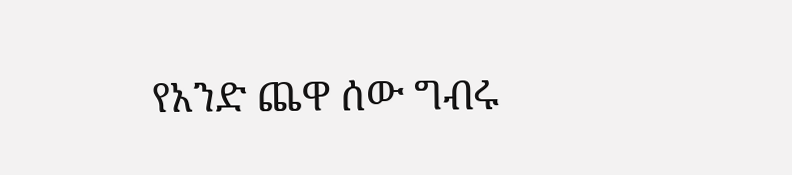የአንድ ጨዋ ሰው ግብሩ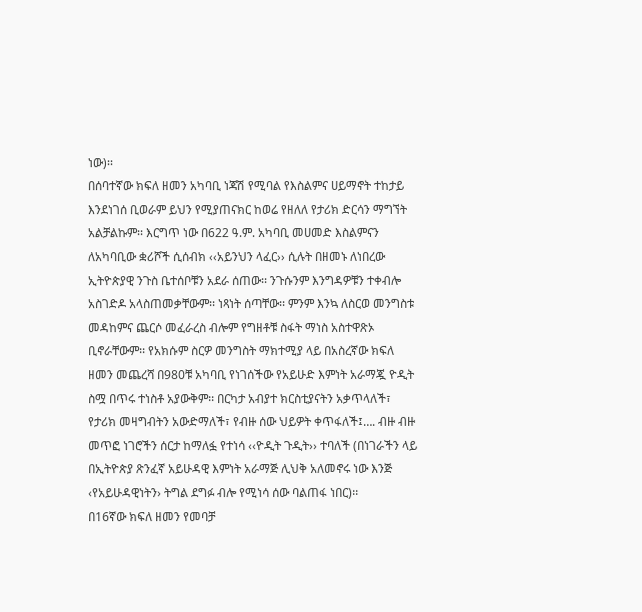ነው)፡፡
በሰባተኛው ክፍለ ዘመን አካባቢ ነጃሽ የሚባል የእስልምና ሀይማኖት ተከታይ እንደነገሰ ቢወራም ይህን የሚያጠናክር ከወሬ የዘለለ የታሪክ ድርሳን ማግኘት አልቻልኩም፡፡ እርግጥ ነው በ622 ዓ.ም. አካባቢ መሀመድ እስልምናን ለአካባቢው ቋሪሾች ሲሰብክ ‹‹አይንህን ላፈር›› ሲሉት በዘመኑ ለነበረው ኢትዮጵያዊ ንጉስ ቤተሰቦቹን አደራ ሰጠው፡፡ ንጉሱንም እንግዳዎቹን ተቀብሎ አስገድዶ አላስጠመቃቸውም፡፡ ነጻነት ሰጣቸው፡፡ ምንም እንኳ ለስርወ መንግስቱ መዳከምና ጨርሶ መፈራረስ ብሎም የግዘቶቹ ስፋት ማነስ አስተዋጽኦ ቢኖራቸውም፡፡ የአክሱም ስርዎ መንግስት ማክተሚያ ላይ በአስረኛው ክፍለ ዘመን መጨረሻ በ980ቹ አካባቢ የነገሰችው የአይሁድ እምነት አራማጇ ዮዲት ስሟ በጥሩ ተነስቶ አያውቅም፡፡ በርካታ አብያተ ክርስቲያናትን አቃጥላለች፣ የታሪክ መዛግብትን አውድማለች፣ የብዙ ሰው ህይዎት ቀጥፋለች፤…. ብዙ ብዙ መጥፎ ነገሮችን ሰርታ ከማለፏ የተነሳ ‹‹ዮዲት ጉዲት›› ተባለች (በነገራችን ላይ በኢትዮጵያ ጽንፈኛ አይሁዳዊ እምነት አራማጅ ሊህቅ አለመኖሩ ነው እንጅ ‹የአይሁዳዊነትን› ትግል ደግፉ ብሎ የሚነሳ ሰው ባልጠፋ ነበር)፡፡
በ16ኛው ክፍለ ዘመን የመባቻ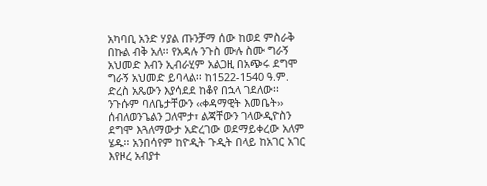አካባቢ አንድ ሃያል ጡንቻማ ሰው ከወደ ምስራቅ በኩል ብቅ አለ፡፡ የአዳሉ ንጉስ ሙሉ ስሙ ግራኝ አህመድ እብን ኢብራሂም አልጋዚ በአጭሩ ደግሞ ግራኝ አህመድ ይባላል፡፡ ከ1522-1540 ዓ.ም. ድረስ አጼውን እያሳደደ ከቆየ በኋላ ገደለው፡፡ ንጉሱም ባለቤታቸውን ‹‹ቀዳማዊት እመቤት›› ሰብለወንጌልን ጋለሞታ፣ ልጃቸውን ገላውዲዮስን ደግሞ እጓለማውታ አድረገው ወደማይቀረው አለም ሄዱ፡፡ አንበሳየም ከዮዲት ጉዲት በላይ ከአገር አገር እየዞረ አብያተ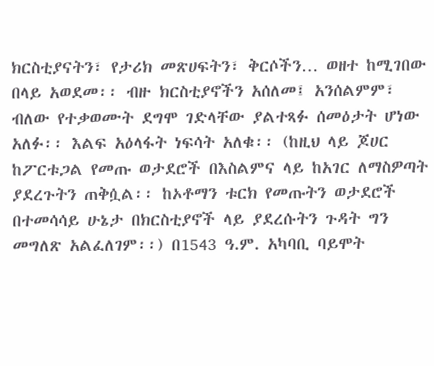ክርስቲያናትን፣ የታሪክ መጽሀፍትን፣ ቅርሶችን… ወዘተ ከሚገበው በላይ አወደመ፡፡ ብዙ ክርስቲያኖችን አሰለመ፤ አንሰልምም፣ ብለው የተቃወሙት ደግሞ ገድላቸው ያልተጻፉ ሰመዕታት ሆነው አለፉ፡፡ እልፍ አዕላፋት ነፍሳት አለቁ፡፡ (ከዚህ ላይ ጆሀር ከፖርቱጋል የመጡ ወታደሮች በእስልምና ላይ ከአገር ለማስዎጣት ያደረጉትን ጠቅሷል፡፡ ከኦቶማን ቱርክ የመጡትን ወታደሮች በተመሳሳይ ሁኔታ በክርስቲያኖች ላይ ያደረሱትን ጉዳት ግን መግለጽ አልፈለገም፡፡) በ1543 ዓ.ም. አካባቢ ባይሞት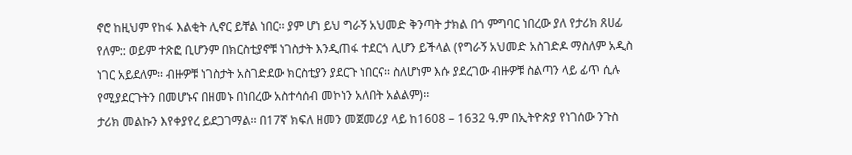ኖሮ ከዚህም የከፋ እልቂት ሊኖር ይቸል ነበር፡፡ ያም ሆነ ይህ ግራኝ አህመድ ቅንጣት ታክል በጎ ምግባር ነበረው ያለ የታሪክ ጸሀፊ የለም:: ወይም ተጽፎ ቢሆንም በክርስቲያኖቹ ነገስታት እንዲጠፋ ተደርጎ ሊሆን ይችላል (የግራኝ አህመድ አስገድዶ ማስለም አዲስ ነገር አይደለም፡፡ ብዙዎቹ ነገስታት አስገድደው ክርስቲያን ያደርጉ ነበርና፡፡ ስለሆነም እሱ ያደረገው ብዙዎቹ ስልጣን ላይ ፊጥ ሲሉ የሚያደርጉትን በመሆኑና በዘመኑ በነበረው አስተሳሰብ መኮነን አለበት አልልም)፡፡
ታሪክ መልኩን እየቀያየረ ይደጋገማል፡፡ በ17ኛ ክፍለ ዘመን መጀመሪያ ላይ ከ1608 – 1632 ዓ.ም በኢትዮጵያ የነገሰው ንጉስ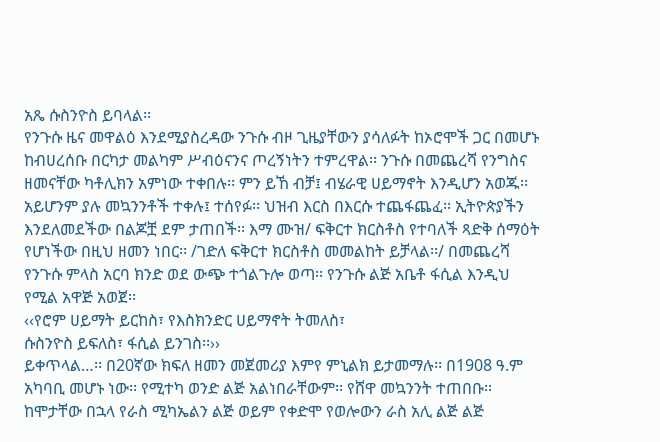አጼ ሱስንዮስ ይባላል፡፡
የንጉሱ ዜና መዋልዕ እንደሚያስረዳው ንጉሱ ብዞ ጊዜያቸውን ያሳለፉት ከኦሮሞች ጋር በመሆኑ ከብሀረሰቡ በርካታ መልካም ሥብዕናንና ጦረኝነትን ተምረዋል፡፡ ንጉሱ በመጨረሻ የንግስና ዘመናቸው ካቶሊክን አምነው ተቀበሉ፡፡ ምን ይኸ ብቻ፤ ብሄራዊ ሀይማኖት እንዲሆን አወጁ፡፡ አይሆንም ያሉ መኳንንቶች ተቀሉ፤ ተሰየፉ፡፡ ህዝብ እርስ በእርሱ ተጨፋጨፈ፡፡ ኢትዮጵያችን እንደለመደችው በልጆቿ ደም ታጠበች፡፡ እማ ሙዝ/ ፍቅርተ ክርስቶስ የተባለች ጻድቅ ሰማዕት የሆነችው በዚህ ዘመን ነበር፡፡ /ገድለ ፍቅርተ ክርስቶስ መመልከት ይቻላል፡፡/ በመጨረሻ የንጉሱ ምላስ አርባ ክንድ ወደ ውጭ ተጎልጉሎ ወጣ፡፡ የንጉሱ ልጅ አቤቶ ፋሲል እንዲህ የሚል አዋጅ አወጀ፡፡
‹‹የሮም ሀይማት ይርከስ፣ የእስክንድር ሀይማኖት ትመለስ፣
ሱስንዮስ ይፍለስ፣ ፋሲል ይንገስ፡፡››
ይቀጥላል…፡፡ በ20ኛው ክፍለ ዘመን መጀመሪያ እምየ ምኒልክ ይታመማሉ፡፡ በ1908 ዓ.ም አካባቢ መሆኑ ነው፡፡ የሚተካ ወንድ ልጅ አልነበራቸውም፡፡ የሸዋ መኳንንት ተጠበቡ፡፡ ከሞታቸው በኋላ የራስ ሚካኤልን ልጅ ወይም የቀድሞ የወሎውን ራስ አሊ ልጅ ልጅ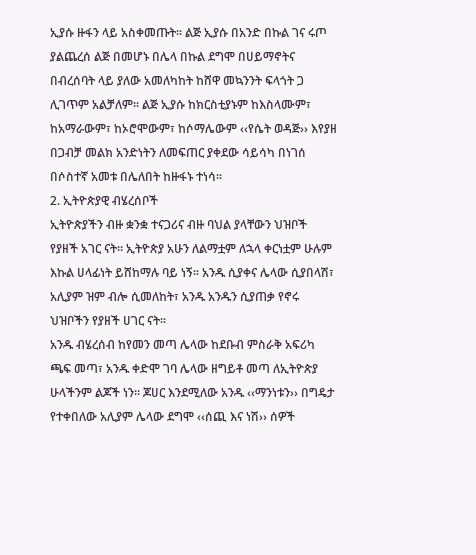ኢያሱ ዙፋን ላይ አስቀመጡት፡፡ ልጅ ኢያሱ በአንድ በኩል ገና ሩጦ ያልጨረሰ ልጅ በመሆኑ በሌላ በኩል ደግሞ በሀይማኖትና በብረሰባት ላይ ያለው አመለካከት ከሸዋ መኳንንት ፍላጎት ጋ ሊገጥም አልቻለም፡፡ ልጅ ኢያሱ ከክርስቲያኑም ከእስላሙም፣ ከአማራውም፣ ከኦሮሞውም፣ ከሶማሌውም ‹‹የሴት ወዳጅ›› እየያዘ በጋብቻ መልክ አንድነትን ለመፍጠር ያቀደው ሳይሳካ በነገሰ በሶስተኛ አመቱ በሌለበት ከዙፋኑ ተነሳ፡፡
2. ኢትዮጵያዊ ብሄረሰቦች
ኢትዮጵያችን ብዙ ቋንቋ ተናጋሪና ብዙ ባህል ያላቸውን ህዝቦች የያዘች አገር ናት፡፡ ኢትዮጵያ አሁን ለልማቷም ለኋላ ቀርነቷም ሁሉም እኩል ሀላፊነት ይሸከማሉ ባይ ነኝ፡፡ አንዱ ሲያቀና ሌላው ሲያበላሽ፣ አሊያም ዝም ብሎ ሲመለከት፣ አንዱ አንዱን ሲያጠቃ የኖሩ ህዝቦችን የያዘች ሀገር ናት፡፡
አንዱ ብሄረሰብ ከየመን መጣ ሌላው ከደቡብ ምስራቅ አፍሪካ ጫፍ መጣ፣ አንዱ ቀድሞ ገባ ሌላው ዘግይቶ መጣ ለኢትዮጵያ ሁላችንም ልጆች ነን፡፡ ጆሀር እንደሚለው አንዱ ‹‹ማንነቱን›› በግዴታ የተቀበለው አሊያም ሌላው ደግሞ ‹‹ሰጪ እና ነሽ›› ሰዎች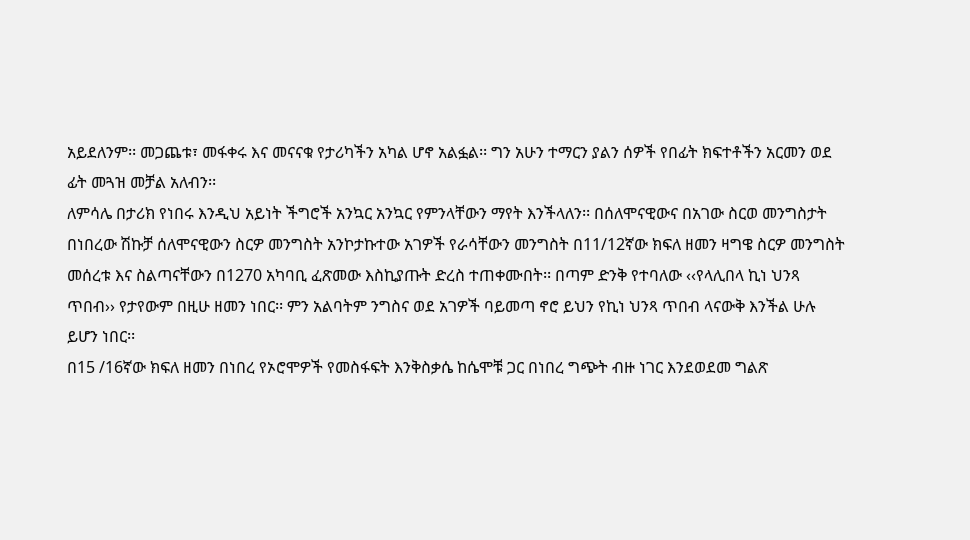አይደለንም፡፡ መጋጨቱ፣ መፋቀሩ እና መናናቁ የታሪካችን አካል ሆኖ አልፏል፡፡ ግን አሁን ተማርን ያልን ሰዎች የበፊት ክፍተቶችን አርመን ወደ ፊት መጓዝ መቻል አለብን፡፡
ለምሳሌ በታሪክ የነበሩ እንዲህ አይነት ችግሮች አንኳር አንኳር የምንላቸውን ማየት እንችላለን፡፡ በሰለሞናዊውና በአገው ስርወ መንግስታት በነበረው ሽኩቻ ሰለሞናዊውን ስርዎ መንግስት አንኮታኩተው አገዎች የራሳቸውን መንግስት በ11/12ኛው ክፍለ ዘመን ዛግዌ ስርዎ መንግስት መሰረቱ እና ስልጣናቸውን በ1270 አካባቢ ፈጽመው እስኪያጡት ድረስ ተጠቀሙበት፡፡ በጣም ድንቅ የተባለው ‹‹የላሊበላ ኪነ ህንጻ ጥበብ›› የታየውም በዚሁ ዘመን ነበር፡፡ ምን አልባትም ንግስና ወደ አገዎች ባይመጣ ኖሮ ይህን የኪነ ህንጻ ጥበብ ላናውቅ እንችል ሁሉ ይሆን ነበር፡፡
በ15 /16ኛው ክፍለ ዘመን በነበረ የኦሮሞዎች የመስፋፍት እንቅስቃሴ ከሴሞቹ ጋር በነበረ ግጭት ብዙ ነገር እንደወደመ ግልጽ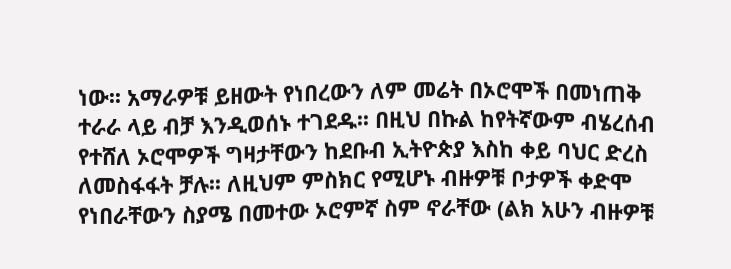ነው፡፡ አማራዎቹ ይዘውት የነበረውን ለም መሬት በኦሮሞች በመነጠቅ ተራራ ላይ ብቻ እንዲወሰኑ ተገደዱ፡፡ በዚህ በኩል ከየትኛውም ብሄረሰብ የተሸለ ኦሮሞዎች ግዛታቸውን ከደቡብ ኢትዮጵያ እስከ ቀይ ባህር ድረስ ለመስፋፋት ቻሉ፡፡ ለዚህም ምስክር የሚሆኑ ብዙዎቹ ቦታዎች ቀድሞ የነበራቸውን ስያሜ በመተው ኦሮምኛ ስም ኖራቸው (ልክ አሁን ብዙዎቹ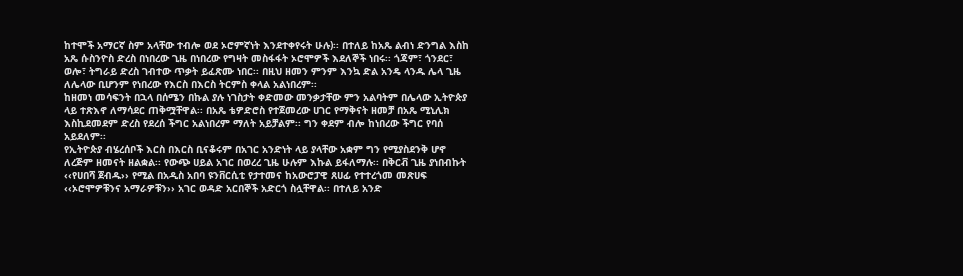ከተሞች አማርኛ ስም አላቸው ተብሎ ወደ ኦሮምኛነት እንደተቀየሩት ሁሉ)፡፡ በተለይ ከአጼ ልብነ ድንግል እስከ አጼ ሱስንዮስ ድረስ በነበረው ጊዜ በነበረው የግዛት መስፋፋት ኦሮሞዎች እደለኞች ነበሩ፡፡ ጎጃም፣ ጎንደር፣ ወሎ፣ ትግራይ ድረስ ገብተው ጥቃት ይፈጽሙ ነበር፡፡ በዚህ ዘመን ምንም እንኳ ድል አንዴ ላንዱ ሌላ ጊዜ ለሌላው ቢሆንም የነበረው የእርስ በእርስ ትርምስ ቀላል አልነበረም፡፡
ከዘመነ መሳፍንት በኋላ በሰሜን በኩል ያሉ ነገስታት ቀድመው መንቃታቸው ምን አልባትም በሌላው ኢትዮጵያ ላይ ተጽእኖ ለማሳደር ጠቅሟቸዋል፡፡ በአጼ ቴዎድሮስ የተጀመረው ሀገር የማቅናት ዘመቻ በአጼ ሚኒሊክ እስኪደመደም ድረስ የደረሰ ችግር አልነበረም ማለት አይቻልም፡፡ ግን ቀደም ብሎ ከነበረው ችግር የባሰ አይደለም፡፡
የኢትዮጵያ ብሄረሰቦች እርስ በእርስ ቢናቆሩም በአገር አንድነት ላይ ያላቸው አቋም ግን የሚያስደንቅ ሆኖ ለረጅም ዘመናት ዘልቋል፡፡ የውጭ ሀይል አገር በወረረ ጊዜ ሁሉም እኩል ይፋለማሉ፡፡ በቅርቭ ጊዜ ያነበብኩት ‹‹የሀበሻ ጀብዱ›› የሚል በአዲስ አበባ ዩንቨርሲቲ የታተመና ከአውሮፓዊ ጸሀፊ የተተረጎመ መጽሀፍ ‹‹ኦሮሞዎቹንና አማራዎቹን›› አገር ወዳድ አርበኞች አድርጎ ስሏቸዋል፡፡ በተለይ አንድ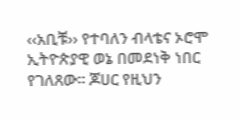‹‹አቢቹ›› የተባለን ብላቴና ኦሮሞ ኢትዮጵያዊ ወኔ በመደነቅ ነበር የገለጸው፡፡ ጆሀር የዚህን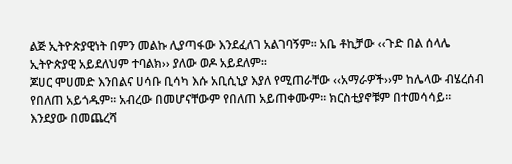ልጅ ኢትዮጵያዊነት በምን መልኩ ሊያጣፋው እንደፈለገ አልገባኝም፡፡ አቤ ቶኪቻው ‹‹ጉድ በል ሰላሌ ኢትዮጵያዊ አይደለህም ተባልክ›› ያለው ወዶ አይደለም፡፡
ጆሀር ሞሀመድ እንበልና ሀሳቡ ቢሳካ እሱ አቢሲኒያ እያለ የሚጠራቸው ‹‹አማራዎች››ም ከሌላው ብሄረሰብ የበለጠ አይጎዱም፡፡ አብረው በመሆናቸውም የበለጠ አይጠቀሙም፡፡ ክርስቲያኖቹም በተመሳሳይ፡፡
እንደያው በመጨረሻ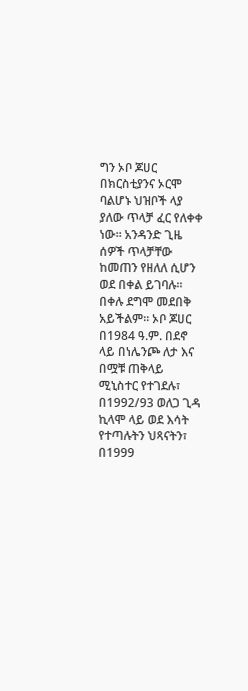ግን ኦቦ ጆሀር በክርስቲያንና ኦርሞ ባልሆኑ ህዝቦች ላያ ያለው ጥላቻ ፈር የለቀቀ ነው፡፡ አንዳንድ ጊዜ ሰዎች ጥላቻቸው ከመጠን የዘለለ ሲሆን ወደ በቀል ይገባሉ፡፡ በቀሉ ደግሞ መደበቅ አይችልም፡፡ ኦቦ ጆሀር በ1984 ዓ.ም. በደኖ ላይ በነሌንጮ ለታ እና በሟቹ ጠቅላይ ሚኒስተር የተገደሉ፣ በ1992/93 ወለጋ ጊዳ ኪላሞ ላይ ወደ እሳት የተጣሉትን ህጻናትን፣ በ1999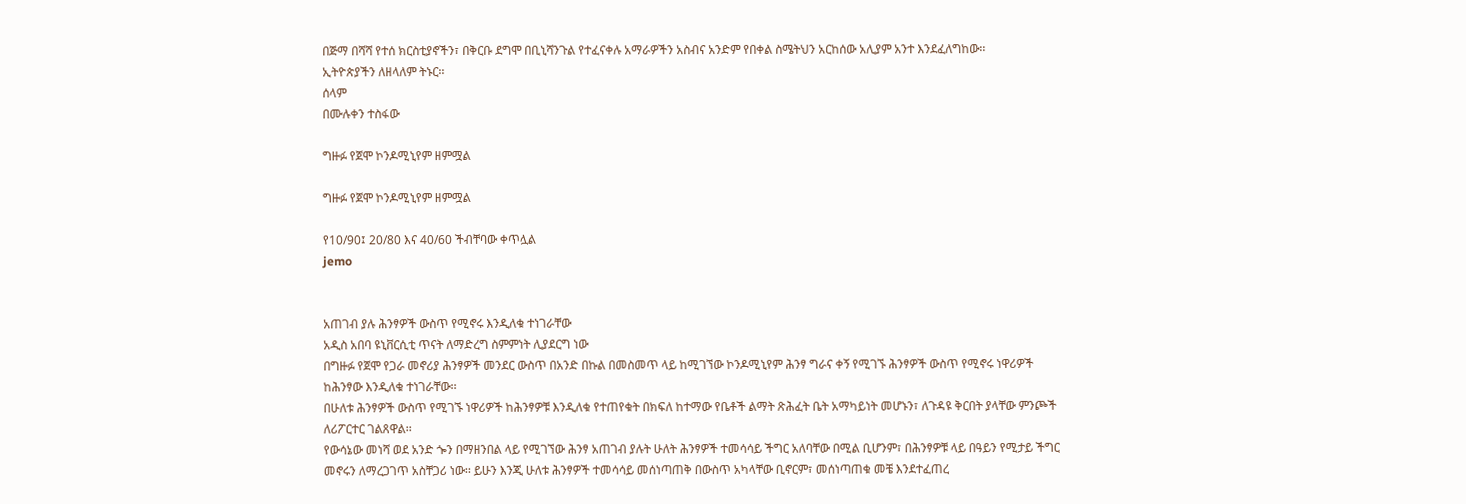በጅማ በሻሻ የተሰ ክርስቲያኖችን፣ በቅርቡ ደግሞ በቢኒሻንጉል የተፈናቀሉ አማራዎችን አስብና አንድም የበቀል ስሜትህን አርከሰው አሊያም አንተ እንደፈለግከው፡፡
ኢትዮጵያችን ለዘላለም ትኑር፡፡
ሰላም
በሙሉቀን ተስፋው

ግዙፉ የጀሞ ኮንዶሚኒየም ዘምሟል

ግዙፉ የጀሞ ኮንዶሚኒየም ዘምሟል

የ10/90፤ 20/80 እና 40/60 ችብቸባው ቀጥሏል
jemo


አጠገብ ያሉ ሕንፃዎች ውስጥ የሚኖሩ እንዲለቁ ተነገራቸው
አዲስ አበባ ዩኒቨርሲቲ ጥናት ለማድረግ ስምምነት ሊያደርግ ነው
በግዙፉ የጀሞ የጋራ መኖሪያ ሕንፃዎች መንደር ውስጥ በአንድ በኩል በመስመጥ ላይ ከሚገኘው ኮንዶሚኒየም ሕንፃ ግራና ቀኝ የሚገኙ ሕንፃዎች ውስጥ የሚኖሩ ነዋሪዎች ከሕንፃው እንዲለቁ ተነገራቸው፡፡
በሁለቱ ሕንፃዎች ውስጥ የሚገኙ ነዋሪዎች ከሕንፃዎቹ እንዲለቁ የተጠየቁት በክፍለ ከተማው የቤቶች ልማት ጽሕፈት ቤት አማካይነት መሆኑን፣ ለጉዳዩ ቅርበት ያላቸው ምንጮች ለሪፖርተር ገልጸዋል፡፡
የውሳኔው መነሻ ወደ አንድ ጐን በማዘንበል ላይ የሚገኘው ሕንፃ አጠገብ ያሉት ሁለት ሕንፃዎች ተመሳሳይ ችግር አለባቸው በሚል ቢሆንም፣ በሕንፃዎቹ ላይ በዓይን የሚታይ ችግር መኖሩን ለማረጋገጥ አስቸጋሪ ነው፡፡ ይሁን እንጂ ሁለቱ ሕንፃዎች ተመሳሳይ መሰነጣጠቅ በውስጥ አካላቸው ቢኖርም፣ መሰነጣጠቁ መቼ እንደተፈጠረ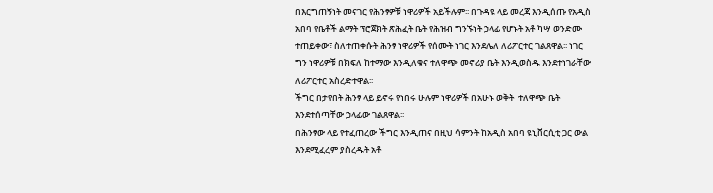በእርግጠኝነት መናገር የሕንፃዎቹ ነዋሪዎች አይችሉም፡፡ በጉዳዩ ላይ መረጃ እንዲሰጡ የአዲስ አበባ የቤቶች ልማት ፕሮጀክት ጽሕፈት ቤት የሕዝብ ግንኙነት ኃላፊ የሆኑት አቶ ካሣ ወንድሙ ተጠይቀው፣ ስለተጠቀሱት ሕንፃ ነዋሪዎች የሰሙት ነገር እንደሌለ ለሪፖርተር ገልጸዋል፡፡ ነገር ግን ነዋሪዎቹ በክፍለ ከተማው እንዲለቁና ተለዋጭ መኖሪያ ቤት እንዲወስዱ እንደተነገራቸው ለሪፖርተር አስረድተዋል፡፡
ችግር በታየበት ሕንፃ ላይ ይኖሩ የነበሩ ሁሉም ነዋሪዎች በአሁኑ ወቅት  ተለዋጭ ቤት እንደተሰጣቸው ኃላፊው ገልጸዋል፡፡
በሕንፃው ላይ የተፈጠረው ችግር እንዲጠና በዚህ ሳምንት ከአዲስ አበባ ዩኒቨርሲቲ ጋር ውል እንደሚፈረም ያስረዱት አቶ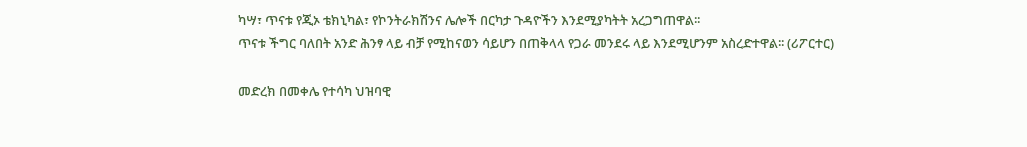ካሣ፣ ጥናቱ የጂኦ ቴክኒካል፣ የኮንትራክሽንና ሌሎች በርካታ ጉዳዮችን እንደሚያካትት አረጋግጠዋል፡፡
ጥናቱ ችግር ባለበት አንድ ሕንፃ ላይ ብቻ የሚከናወን ሳይሆን በጠቅላላ የጋራ መንደሩ ላይ እንደሚሆንም አስረድተዋል፡፡ (ሪፖርተር)

መድረክ በመቀሌ የተሳካ ህዝባዊ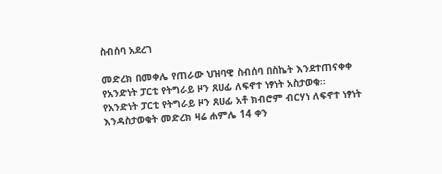ስብሰባ አደረገ

መድረክ በመቀሌ የጠራው ህዝባዊ ስብሰባ በስኬት እንደተጠናቀቀ የአንድነት ፓርቲ የትግራይ ዞን ጸሀፊ ለፍኖተ ነፃነት አስታወቁ፡፡
የአንድነት ፓርቲ የትግራይ ዞን ጸሀፊ አቶ ክብሮም ብርሃነ ለፍኖተ ነፃነት እንዳስታወቁት መድረክ ዛሬ ሐምሌ 14 ቀን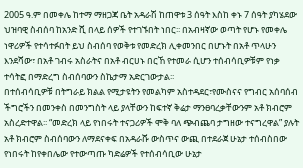2005 ዓ.ም በመቀሌ ከተማ ማዘጋጃ ቤት አዳራሽ ከጠዋቱ 3 ሰዓት እስከ ቀኑ 7 ሰዓት ያካሄደው ህዝባዊ ስብሰባ ከአንድ ሺ በላይ ሰዎች የተገኙበት ነበር፡፡ በአብዛኛው ወጣት የሆኑ የመቀሌ ነዋሪዎች የተሳተፉበት ይህ ስብሰባ የወቅቱ የመድረክ ሊቀመንበር በሆኑት በአቶ ጥላሁን እንደሻው፣ በአቶ ገብሩ አስራትና በአቶ ብርሀኑ በርኸ የተመራ ሲሆን ተሰብሳቢዎቹም የነቃ ተሳትፎ በማድረግ ስብሰባውን ስኬታማ አድርገውታል፡፡
በተሰብሳቢዎቹ በትግራይ ክልል የሚታዩትን የመልካም አስተዳደር፣የሙስናና የግብር አሰባሰብ ችግሮችን በመንቀስ በመንግስት ላይ ያላቸውን ከፍተኛ ቅሬታ ማንፀባረቃቸውንም አቶ ክብሮም አስረድተዋል፡፡ “መድረክ ላይ የነበሩት ተናጋሪዎች ሞቅ ባለ ጭብጨባ ታግዘው ተናግረዋል” ያሉት አቶ ክብሮም ስብሰባውን ለማደናቀፍ በአዳራሹ ውስጥና ውጪ በተደራጀ ሁኔታ ተሰብስበው የነበሩት ከየቀበሌው የተውጣጡ ካድሬዎች የተሰብሳቢው ሁኔታ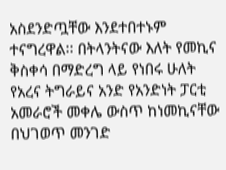አስደንድጧቸው እንደተበተኑም ተናግረዋል፡፡ በትላንትናው እለት የመኪና ቅስቀሳ በማድረግ ላይ የነበሩ ሁለት የአረና ትግራይና አንድ የአንድነት ፓርቲ አመራሮች መቀሌ ውስጥ ከነመኪናቸው በህገወጥ መንገድ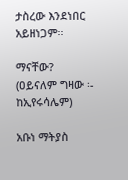ታስረው እንደነበር አይዘነጋም፡፡

ማናቸው? (ዐይናለም ግዛው ፡- ከኢየሩሳሌም)

አቡነ ማትያስ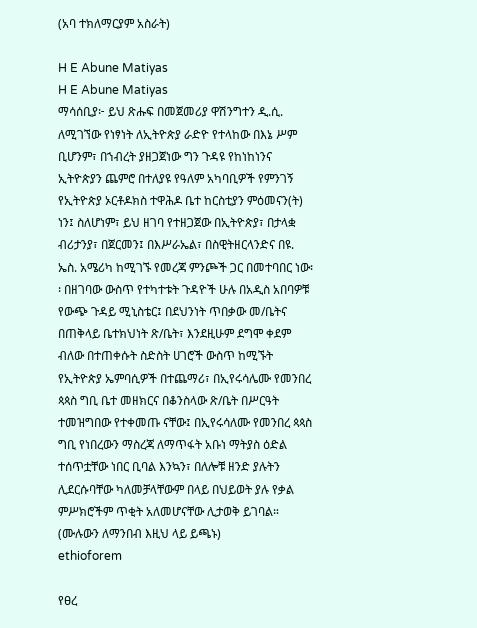(አባ ተክለማርያም አስራት)

H E Abune Matiyas
H E Abune Matiyas
ማሳሰቢያ፦ ይህ ጽሑፍ በመጀመሪያ ዋሽንግተን ዲ.ሲ. ለሚገኘው የነፃነት ለኢትዮጵያ ራድዮ የተላከው በእኔ ሥም ቢሆንም፣ በኀብረት ያዘጋጀነው ግን ጉዳዩ የከነከነንና ኢትዮጵያን ጨምሮ በተለያዩ የዓለም አካባቢዎች የምንገኝ የኢትዮጵያ ኦርቶዶክስ ተዋሕዶ ቤተ ከርስቲያን ምዕመናን(ት) ነን፤ ስለሆነም፣ ይህ ዘገባ የተዘጋጀው በኢትዮጵያ፣ በታላቋ ብሪታንያ፣ በጀርመን፤ በእሥራኤል፣ በስዊትዘርላንድና በዩ. ኤስ. አሜሪካ ከሚገኙ የመረጃ ምንጮች ጋር በመተባበር ነው፡፡ በዘገባው ውስጥ የተካተቱት ጉዳዮች ሁሉ በአዲስ አበባዎቹ የውጭ ጉዳይ ሚኒስቴር፤ በደህንነት ጥበቃው መ/ቤትና በጠቅላይ ቤተክህነት ጽ/ቤት፣ እንደዚሁም ደግሞ ቀደም ብለው በተጠቀሱት ስድስት ሀገሮች ውስጥ ከሚኙት የኢትዮጵያ ኤምባሲዎች በተጨማሪ፣ በኢየሩሳሌሙ የመንበረ ጳጳስ ግቢ ቤተ መዘክርና በቆንስላው ጽ/ቤት በሥርዓት ተመዝግበው የተቀመጡ ናቸው፤ በኢየሩሳለሙ የመንበረ ጳጳስ ግቢ የነበረውን ማስረጃ ለማጥፋት አቡነ ማትያስ ዕድል ተሰጥቷቸው ነበር ቢባል እንኳን፣ በለሎቹ ዘንድ ያሉትን ሊደርሱባቸው ካለመቻላቸውም በላይ በህይወት ያሉ የቃል ምሥክሮችም ጥቂት አለመሆናቸው ሊታወቅ ይገባል። (ሙሉውን ለማንበብ እዚህ ላይ ይጫኑ)
ethioforem

የፀረ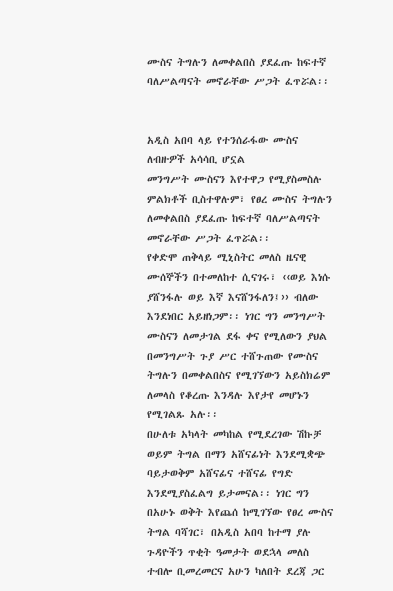ሙስና ትግሉን ለመቀልበስ ያደፈጡ ከፍተኛ ባለሥልጣናት መኖራቸው ሥጋት ፈጥሯል፡፡


አዲስ አበባ ላይ የተንሰራፋው ሙስና ለብዙዎች አሳሳቢ ሆኗል
መንግሥት ሙስናን እየተዋጋ የሚያስመስሉ ምልክቶች ቢስተዋሉም፣ የፀረ ሙስና ትግሉን ለመቀልበስ ያደፈጡ ከፍተኛ ባለሥልጣናት መኖራቸው ሥጋት ፈጥሯል፡፡
የቀድሞ ጠቅላይ ሚኒስትር መለስ ዜናዊ ሙሰኞችን በተመለከተ ሲናገሩ፣ ‹‹ወይ እነሱ ያሸንፋሉ ወይ እኛ እናሸንፋለን፤›› ብለው እንደነበር አይዘነጋም፡፡ ነገር ግን መንግሥት ሙስናን ለመታገል ደፋ ቀና የሚለውን ያህል በመንግሥት ጉያ ሥር ተሸጉጠው የሙስና ትግሉን በመቀልበስና የሚገኘውን አይስክሬም ለመላስ የቆረጡ እንዳሉ እየታየ መሆኑን የሚገልጹ አሉ፡፡
በሁለቱ አካላት መካከል የሚደረገው ሽኩቻ ወይም ትግል በማን አሸናፊነት እንደሚቋጭ ባይታወቅም አሸናፊና ተሸናፊ የግድ እንደሚያስፈልግ ይታመናል፡፡ ነገር ግን በአሁኑ ወቅት እየጨሰ ከሚገኘው የፀረ ሙስና ትግል ባሻገር፣ በአዲስ አበባ ከተማ ያሉ ጉዳዮችን ጥቂት ዓመታት ወደኋላ መለስ ተብሎ ቢመረመርና አሁን ካለበት ደረጃ ጋር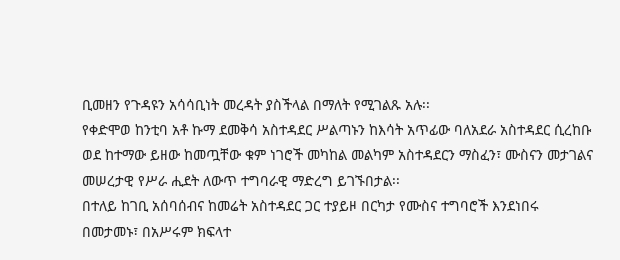ቢመዘን የጉዳዩን አሳሳቢነት መረዳት ያስችላል በማለት የሚገልጹ አሉ፡፡
የቀድሞወ ከንቲባ አቶ ኩማ ደመቅሳ አስተዳደር ሥልጣኑን ከእሳት አጥፊው ባለአደራ አስተዳደር ሲረከቡ ወደ ከተማው ይዘው ከመጧቸው ቁም ነገሮች መካከል መልካም አስተዳደርን ማስፈን፣ ሙስናን መታገልና መሠረታዊ የሥራ ሒደት ለውጥ ተግባራዊ ማድረግ ይገኙበታል፡፡
በተለይ ከገቢ አሰባሰብና ከመሬት አስተዳደር ጋር ተያይዞ በርካታ የሙስና ተግባሮች እንደነበሩ በመታመኑ፣ በአሥሩም ክፍላተ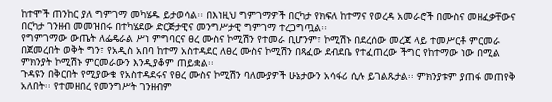ከተሞች ጠንከር ያለ ግምገማ መካሄዱ ይታወሳል፡፡ በእነዚህ ግምገማዎች በርካታ የክፍለ ከተማና የወረዳ አመራሮች በሙስና መዘፈቃቸውና በርካታ ገንዘብ መመዝበሩ በተካሄደው ድርጅታዊና መንግሥታዊ ግምገማ ተረጋግጧል፡፡
የግምገማው ውጤት ለፌዴራል ሥነ ምግባርና ፀረ ሙስና ኮሚሽን የተመራ ቢሆንም፣ ኮሚሽኑ በደረሰው መረጃ ላይ ተመሥርቶ ምርመራ በጀመረበት ወቅት ግን፣ የአዲስ አበባ ከተማ አስተዳደር ለፀረ ሙስና ኮሚሽን በጻፈው ደብደቤ የተፈጠረው ችግር የከተማው ነው በሚል ምክንያት ኮሚሽኑ ምርመራውን እንዲያቆም ጠይቋል፡፡
ጉዳዩን በቅርበት የሚያውቁ የአስተዳደሩና የፀረ ሙስና ኮሚሽን ባለሙያዎች ሁኔታውን አሳፋሪ ሲሉ ይገልጹታል፡፡ ምክንያቱም ያጠፋ መጠየቅ አለበት፡፡ የተመዘበረ የመንግሥት ገንዘብም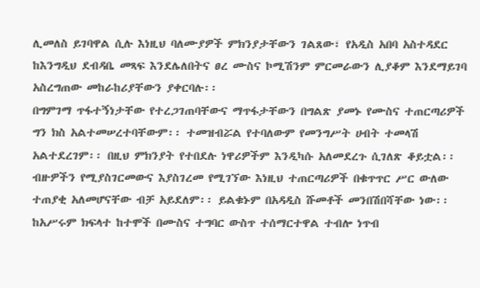ሊመለስ ይገባዋል ሲሉ እነዚህ ባለሙያዎች ምክንያታቸውን ገልጸው፣ የአዲስ አበባ አስተዳደር ከእንግዲህ ደብዳቤ መጻፍ እንደሌለበትና ፀረ ሙስና ኮሚሽንም ምርመራውን ሊያቆም እንደማይገባ አስረግጠው መከራከሪያቸውን ያቀርባሉ፡፡
በግምገማ ጥፋተኝነታቸው የተረጋገጠባቸውና ማጥፋታቸውን በግልጽ ያመኑ የሙስና ተጠርጣሪዎች  ግን ክስ አልተመሠረተባቸውም፡፡ ተመዝብሯል የተባለውም የመንግሥት ሀብት ተመላሽ አልተደረገም፡፡ በዚህ ምክንያት የተበደሉ ነዋሪዎችም እንዲካሱ አለመደረጉ ሲገለጽ ቆይቷል፡፡
ብዙዎችን የሚያስገርመውና እያስገረመ የሚገኘው እነዚህ ተጠርጣሪዎች በቁጥጥር ሥር ውለው ተጠያቂ አለመሆናቸው ብቻ አይደለም፡፡ ይልቁኑም በአዳዲስ ሹመቶች መንበሽበሻቸው ነው፡፡
ከአሥሩም ክፍላተ ከተሞች በሙስና ተግባር ውስጥ ተሰማርተዋል ተብሎ ነጥብ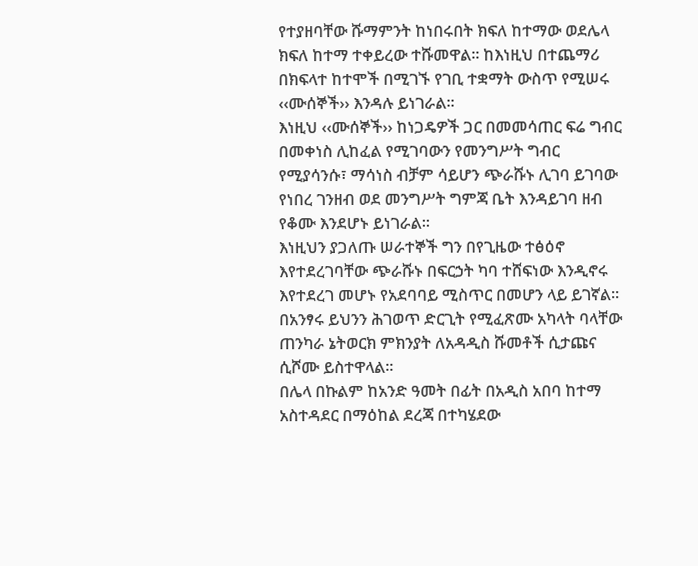የተያዘባቸው ሹማምንት ከነበሩበት ክፍለ ከተማው ወደሌላ ክፍለ ከተማ ተቀይረው ተሹመዋል፡፡ ከእነዚህ በተጨማሪ በክፍላተ ከተሞች በሚገኙ የገቢ ተቋማት ውስጥ የሚሠሩ ‹‹ሙሰኞች›› እንዳሉ ይነገራል፡፡
እነዚህ ‹‹ሙሰኞች›› ከነጋዴዎች ጋር በመመሳጠር ፍሬ ግብር በመቀነስ ሊከፈል የሚገባውን የመንግሥት ግብር የሚያሳንሱ፣ ማሳነስ ብቻም ሳይሆን ጭራሹኑ ሊገባ ይገባው የነበረ ገንዘብ ወደ መንግሥት ግምጃ ቤት እንዳይገባ ዘብ የቆሙ እንደሆኑ ይነገራል፡፡
እነዚህን ያጋለጡ ሠራተኞች ግን በየጊዜው ተፅዕኖ እየተደረገባቸው ጭራሹኑ በፍርኃት ካባ ተሸፍነው እንዲኖሩ እየተደረገ መሆኑ የአደባባይ ሚስጥር በመሆን ላይ ይገኛል፡፡ በአንፃሩ ይህንን ሕገወጥ ድርጊት የሚፈጽሙ አካላት ባላቸው ጠንካራ ኔትወርክ ምክንያት ለአዳዲስ ሹመቶች ሲታጩና ሲሾሙ ይስተዋላል፡፡
በሌላ በኩልም ከአንድ ዓመት በፊት በአዲስ አበባ ከተማ አስተዳደር በማዕከል ደረጃ በተካሄደው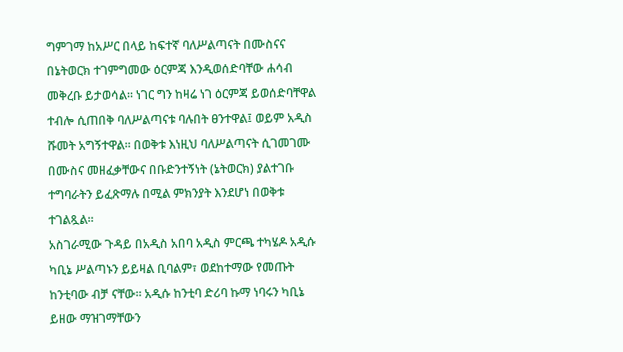ግምገማ ከአሥር በላይ ከፍተኛ ባለሥልጣናት በሙስናና በኔትወርክ ተገምግመው ዕርምጃ እንዲወሰድባቸው ሐሳብ መቅረቡ ይታወሳል፡፡ ነገር ግን ከዛሬ ነገ ዕርምጃ ይወሰድባቸዋል ተብሎ ሲጠበቅ ባለሥልጣናቱ ባሉበት ፀንተዋል፤ ወይም አዲስ ሹመት አግኝተዋል፡፡ በወቅቱ እነዚህ ባለሥልጣናት ሲገመገሙ በሙስና መዘፈቃቸውና በቡድንተኝነት (ኔትወርክ) ያልተገቡ ተግባራትን ይፈጽማሉ በሚል ምክንያት እንደሆነ በወቅቱ ተገልጿል፡፡
አስገራሚው ጉዳይ በአዲስ አበባ አዲስ ምርጫ ተካሄዶ አዲሱ ካቢኔ ሥልጣኑን ይይዛል ቢባልም፣ ወደከተማው የመጡት ከንቲባው ብቻ ናቸው፡፡ አዲሱ ከንቲባ ድሪባ ኩማ ነባሩን ካቢኔ ይዘው ማዝገማቸውን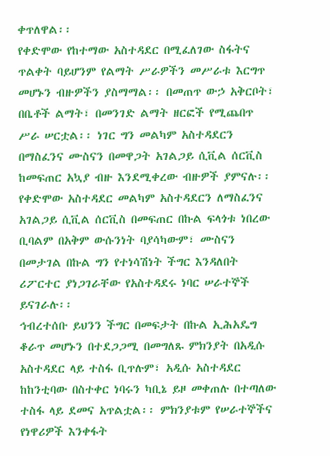ቀጥለዋል፡፡
የቀድሞው የከተማው አስተዳደር በሚፈለገው ስፋትና ጥልቀት ባይሆንም የልማት ሥራዎችን መሥራቱ እርግጥ መሆኑን ብዙዎችን ያስማማል፡፡ በመጠጥ ውኃ አቅርቦት፣ በቤቶች ልማት፣ በመንገድ ልማት ዘርፎች የሚጨበጥ ሥራ ሠርቷል፡፡ ነገር ግን መልካም አስተዳደርን በማስፈንና ሙስናን በመዋጋት አገልጋይ ሲቪል ሰርቪስ ከመፍጠር አኳያ ብዙ እንደሚቀረው ብዙዎች ያምናሉ፡፡
የቀድሞው አስተዳደር መልካም አስተዳደርን ለማስፈንና አገልጋይ ሲቪል ሰርቪስ በመፍጠር በኩል ፍላጎቱ ነበረው ቢባልም በአቅም ውሱንነት ባያሳካውም፣ ሙስናን በመታገል በኩል ግን የተነሳሽነት ችግር እንዳለበት ሪፖርተር ያነጋገራቸው የአስተዳደሩ ነባር ሠራተኞች ይናገራሉ፡፡
ኅብረተሰቡ ይህንን ችግር በመፍታት በኩል ኢሕአዴግ ቆራጥ መሆኑን በተደጋጋሚ በመግለጹ ምክንያት በአዲሱ አስተዳደር ላይ ተስፋ ቢጥሉም፣ አዲሱ አስተዳደር ከከንቲባው በስተቀር ነባሩን ካቢኔ ይዞ መቀጠሉ በተጣለው ተስፋ ላይ ደመና አጥልቷል፡፡ ምክንያቱም የሠራተኞችና የነዋሪዎች እንቀፋት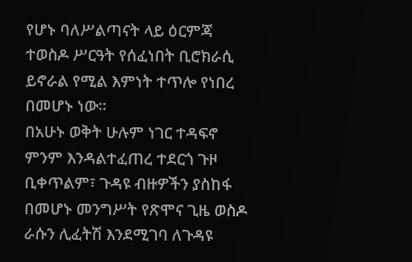የሆኑ ባለሥልጣናት ላይ ዕርምጃ ተወስዶ ሥርዓት የሰፈነበት ቢሮክራሲ ይኖራል የሚል እምነት ተጥሎ የነበረ በመሆኑ ነው፡፡
በአሁኑ ወቅት ሁሉም ነገር ተዳፍኖ ምንም እንዳልተፈጠረ ተደርጎ ጉዞ ቢቀጥልም፣ ጉዳዩ ብዙዎችን ያስከፋ በመሆኑ መንግሥት የጽሞና ጊዜ ወስዶ ራሱን ሊፈትሽ እንደሚገባ ለጉዳዩ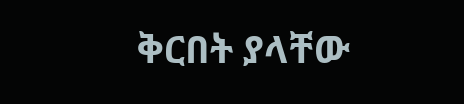ቅርበት ያላቸው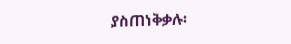ያስጠነቅቃሉ፡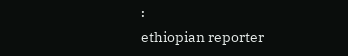፡
ethiopian reporter